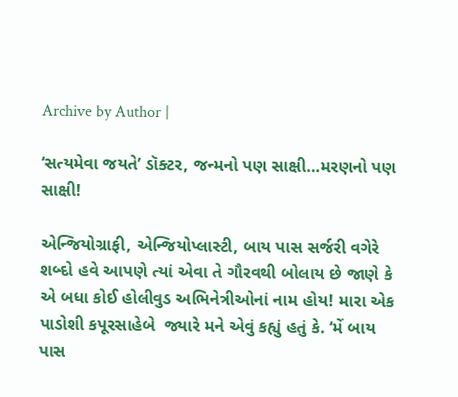Archive by Author |

‘સત્યમેવા જયતે’ ડૉક્ટર, જન્મનો પણ સાક્ષી…મરણનો પણ સાક્ષી!

એન્જિયોગ્રાફી, એન્જિયોપ્લાસ્ટી, બાય પાસ સર્જરી વગેરે શબ્દો હવે આપણે ત્યાં એવા તે ગૌરવથી બોલાય છે જાણે કે એ બધા કોઈ હોલીવુડ અભિનેત્રીઓનાં નામ હોય! મારા એક પાડોશી કપૂરસાહેબે  જ્યારે મને એવું કહ્યું હતું કે. ‘મેં બાય પાસ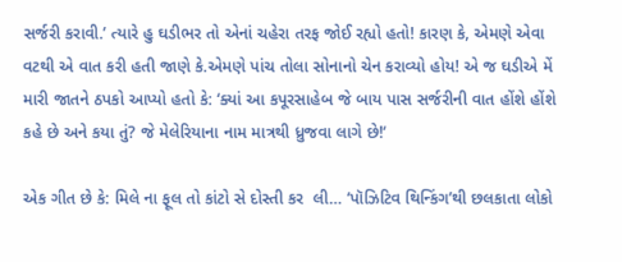સર્જરી કરાવી.’ ત્યારે હુ ઘડીભર તો એનાં ચહેરા તરફ જોઈ રહ્યો હતો! કારણ કે, એમણે એવા વટથી એ વાત કરી હતી જાણે કે.એમણે પાંચ તોલા સોનાનો ચેન કરાવ્યો હોય! એ જ ઘડીએ મેં મારી જાતને ઠપકો આપ્યો હતો કે: ‘ક્યાં આ કપૂરસાહેબ જે બાય પાસ સર્જરીની વાત હોંશે હોંશે  કહે છે અને કયા તું? જે મેલેરિયાના નામ માત્રથી ધ્રુજવા લાગે છે!‘

એક ગીત છે કે: મિલે ના ફૂલ તો કાંટો સે દોસ્તી કર  લી… ‘પૉઝિટિવ થિન્કિંગ’થી છલકાતા લોકો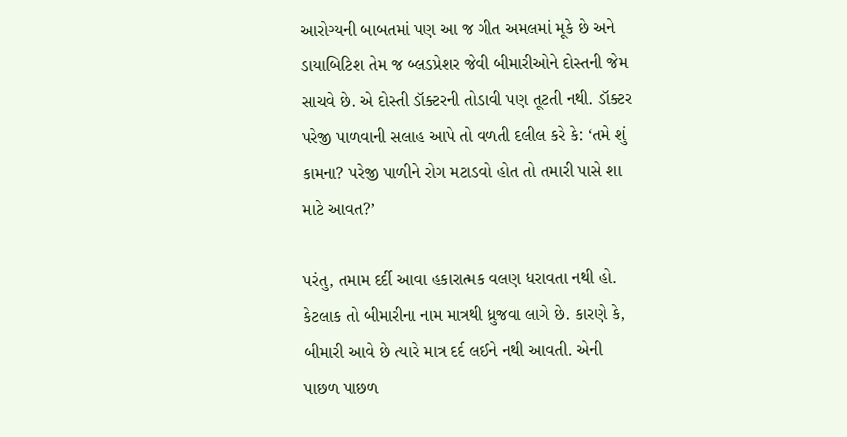આરોગ્યની બાબતમાં પણ આ જ ગીત અમલમાં મૂકે છે અને ડાયાબિટિશ તેમ જ બ્લડપ્રેશર જેવી બીમારીઓને દોસ્તની જેમ સાચવે છે. એ દોસ્તી ડૉક્ટરની તોડાવી પણ તૂટતી નથી. ડૉક્ટર પરેજી પાળવાની સલાહ આપે તો વળતી દલીલ કરે કે: ‘તમે શું કામના? પરેજી પાળીને રોગ મટાડવો હોત તો તમારી પાસે શા માટે આવત?’

પરંતુ, તમામ દર્દી આવા હકારાત્મક વલણ ધરાવતા નથી હો. કેટલાક તો બીમારીના નામ માત્રથી ધ્રુજવા લાગે છે. કારણે કે, બીમારી આવે છે ત્યારે માત્ર દર્દ લઈને નથી આવતી. એની પાછળ પાછળ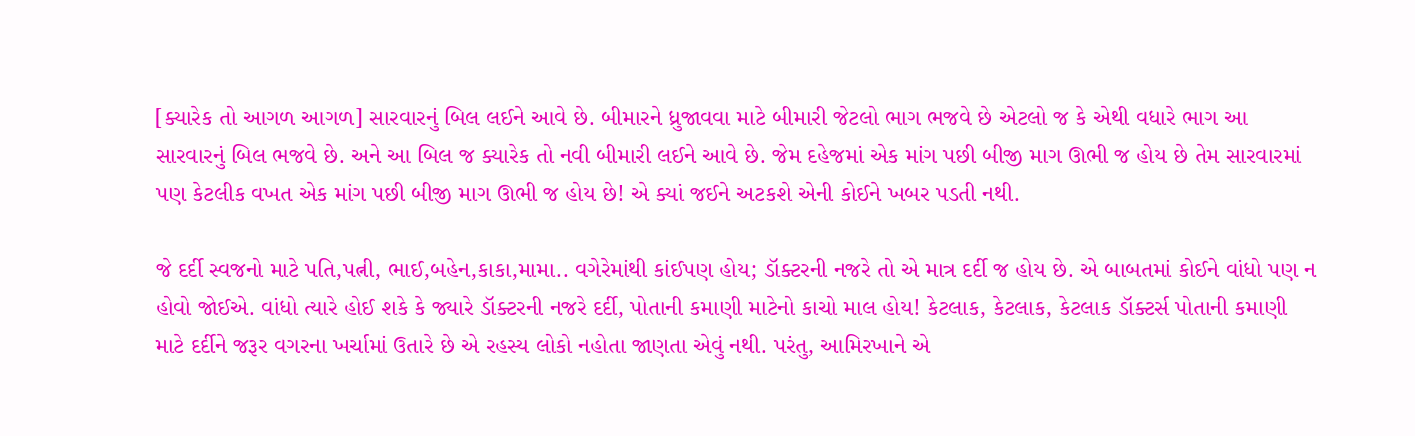[ક્યારેક તો આગળ આગળ] સારવારનું બિલ લઈને આવે છે. બીમારને ધ્રુજાવવા માટે બીમારી જેટલો ભાગ ભજવે છે એટલો જ કે એથી વધારે ભાગ આ સારવારનું બિલ ભજવે છે. અને આ બિલ જ ક્યારેક તો નવી બીમારી લઈને આવે છે. જેમ દહેજમાં એક માંગ પછી બીજી માગ ઊભી જ હોય છે તેમ સારવારમાં પણ કેટલીક વખત એક માંગ પછી બીજી માગ ઊભી જ હોય છે! એ ક્યાં જઈને અટકશે એની કોઈને ખબર પડતી નથી.

જે દર્દી સ્વજનો માટે પતિ,પત્ની, ભાઈ,બહેન,કાકા,મામા.. વગેરેમાંથી કાંઈપણ હોય; ડૉક્ટરની નજરે તો એ માત્ર દર્દી જ હોય છે. એ બાબતમાં કોઈને વાંધો પણ ન હોવો જોઈએ. વાંધો ત્યારે હોઈ શકે કે જ્યારે ડૉક્ટરની નજરે દર્દી, પોતાની કમાણી માટેનો કાચો માલ હોય! કેટલાક, કેટલાક, કેટલાક ડૉક્ટર્સ પોતાની કમાણી માટે દર્દીને જરૂર વગરના ખર્ચામાં ઉતારે છે એ રહસ્ય લોકો નહોતા જાણતા એવું નથી. પરંતુ, આમિરખાને એ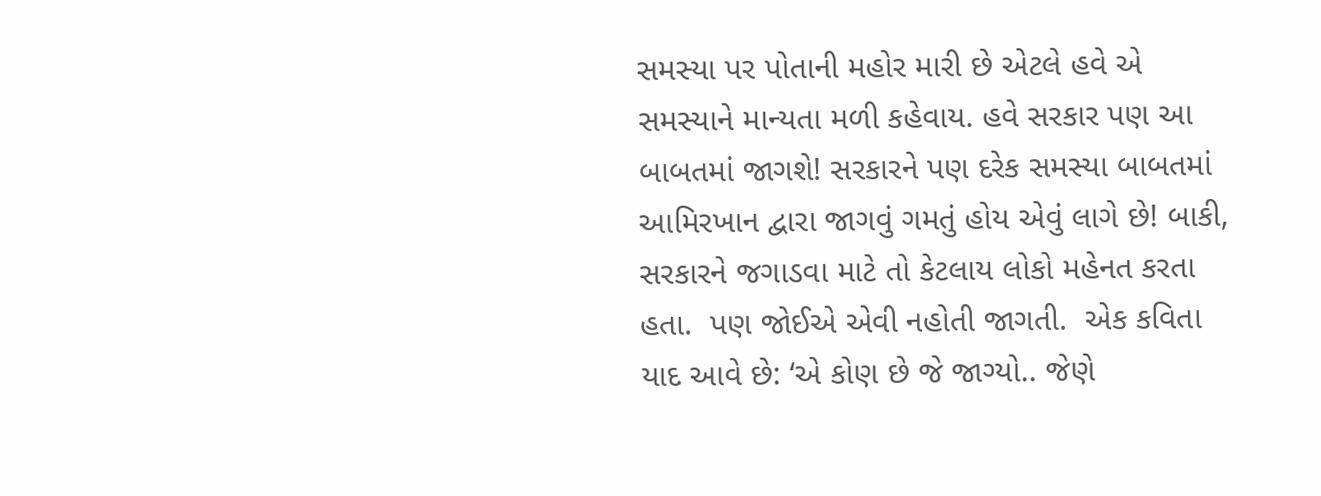સમસ્યા પર પોતાની મહોર મારી છે એટલે હવે એ સમસ્યાને માન્યતા મળી કહેવાય. હવે સરકાર પણ આ બાબતમાં જાગશે! સરકારને પણ દરેક સમસ્યા બાબતમાં આમિરખાન દ્વારા જાગવું ગમતું હોય એવું લાગે છે! બાકી, સરકારને જગાડવા માટે તો કેટલાય લોકો મહેનત કરતા હતા.  પણ જોઈએ એવી નહોતી જાગતી.  એક કવિતા યાદ આવે છે: ‘એ કોણ છે જે જાગ્યો.. જેણે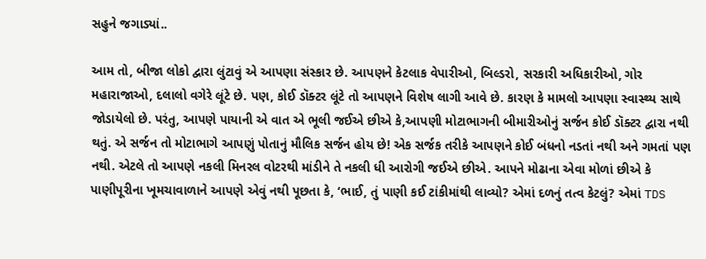સહુને જગાડ્યાં..

આમ તો, બીજા લોકો દ્વારા લુંટાવું એ આપણા સંસ્કાર છે. આપણને કેટલાક વેપારીઓ, બિલ્ડરો, સરકારી અધિકારીઓ, ગોર મહારાજાઓ, દલાલો વગેરે લૂંટે છે. પણ, કોઈ ડૉક્ટર લૂંટે તો આપણને વિશેષ લાગી આવે છે. કારણ કે મામલો આપણા સ્વાસ્થ્ય સાથે જોડાયેલો છે. પરંતુ, આપણે પાયાની એ વાત એ ભૂલી જઈએ છીએ કે,આપણી મોટાભાગની બીમારીઓનું સર્જન કોઈ ડૉક્ટર દ્વારા નથી થતું. એ સર્જન તો મોટાભાગે આપણું પોતાનું મૌલિક સર્જન હોય છે! એક સર્જક તરીકે આપણને કોઈ બંધનો નડતાં નથી અને ગમતાં પણ નથી. એટલે તો આપણે નકલી મિનરલ વોટરથી માંડીને તે નકલી ધી આરોગી જઈએ છીએ. આપને મોઢાના એવા મોળાં છીએ કે પાણીપૂરીના ખૂમચાવાળાને આપણે એવું નથી પૂછતા કે, ‘ભાઈ, તું પાણી કઈ ટાંકીમાંથી લાવ્યો? એમાં દળનું તત્વ કેટલું? એમાં TDS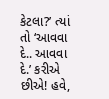કેટલા?’ ત્યાં તો ‘આવવા દે.. આવવા દે.’ કરીએ છીએ! હવે,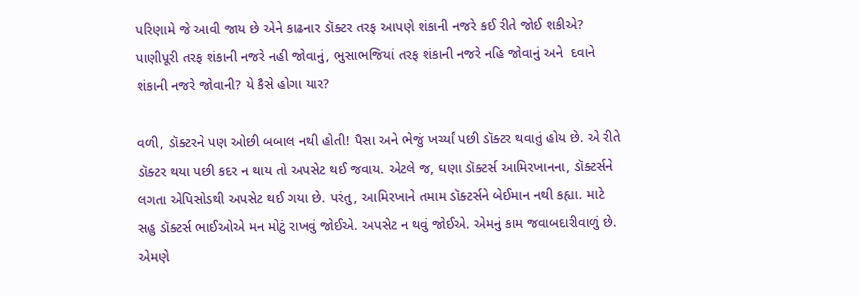પરિણામે જે આવી જાય છે એને કાઢનાર ડૉક્ટર તરફ આપણે શંકાની નજરે કઈ રીતે જોઈ શકીએ? પાણીપૂરી તરફ શંકાની નજરે નહી જોવાનું, ભુસાભજિયાં તરફ શંકાની નજરે નહિ જોવાનું અને  દવાને શંકાની નજરે જોવાની? યે કૈસે હોગા યાર?

વળી, ડૉક્ટરને પણ ઓછી બબાલ નથી હોતી! પૈસા અને ભેજું ખર્ચ્યાં પછી ડૉક્ટર થવાતું હોય છે. એ રીતે ડૉક્ટર થયા પછી કદર ન થાય તો અપસેટ થઈ જવાય. એટલે જ, ઘણા ડૉક્ટર્સ આમિરખાનના, ડૉક્ટર્સને લગતા એપિસોડથી અપસેટ થઈ ગયા છે. પરંતુ, આમિરખાને તમામ ડૉક્ટર્સને બેઈમાન નથી કહ્યા. માટે સહુ ડૉક્ટર્સ ભાઈઓએ મન મોટું રાખવું જોઈએ. અપસેટ ન થવું જોઈએ. એમનું કામ જવાબદારીવાળું છે. એમણે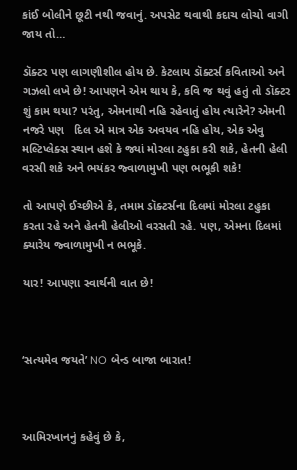કાંઈ બોલીને છૂટી નથી જવાનું. અપસેટ થવાથી કદાચ લોચો વાગી જાય તો…

ડૉક્ટર પણ લાગણીશીલ હોય છે. કેટલાય ડૉક્ટર્સ કવિતાઓ અને ગઝલો લખે છે! આપણને એમ થાય કે, કવિ જ થવું હતું તો ડૉક્ટર શું કામ થયા? પરંતુ, એમનાથી નહિ રહેવાતું હોય ત્યારેને? એમની નજરે પણ   દિલ એ માત્ર એક અવયવ નહિ હોય, એક એવુ મલ્ટિપ્લેક્સ સ્થાન હશે કે જ્યાં મોરલા ટહુકા કરી શકે, હેતની હેલી વરસી શકે અને ભયંકર જ્વાળામુખી પણ ભભૂકી શકે!

તો આપણે ઈચ્છીએ કે, તમામ ડૉક્ટર્સના દિલમાં મોરલા ટહુકા કરતા રહે અને હેતની હેલીઓ વરસતી રહે. પણ, એમના દિલમાં ક્યારેય જ્વાળામુખી ન ભભૂકે.

યાર! આપણા સ્વાર્થની વાત છે!



‘સત્યમેવ જયતે’ NO બેન્ડ બાજા બારાત!



આમિરખાનનું કહેવું છે કે,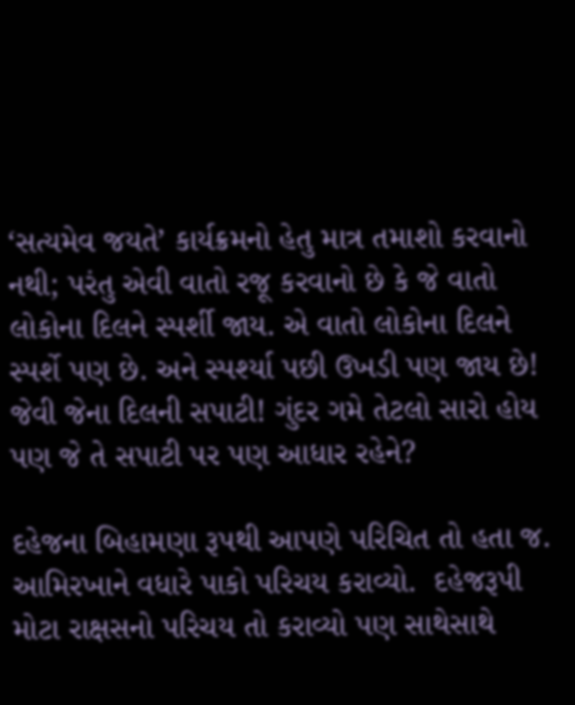‘સત્યમેવ જયતે’ કાર્યક્રમનો હેતુ માત્ર તમાશો કરવાનો નથી; પરંતુ એવી વાતો રજૂ કરવાનો છે કે જે વાતો લોકોના દિલને સ્પર્શી જાય. એ વાતો લોકોના દિલને સ્પર્શે પણ છે. અને સ્પર્શ્યા પછી ઉખડી પણ જાય છે! જેવી જેના દિલની સપાટી! ગુંદર ગમે તેટલો સારો હોય પણ જે તે સપાટી પર પણ આધાર રહેને?

દહેજના બિહામણા રૂપથી આપણે પરિચિત તો હતા જ. આમિરખાને વધારે પાકો પરિચય કરાવ્યો.  દહેજરૂપી મોટા રાક્ષસનો પરિચય તો કરાવ્યો પણ સાથેસાથે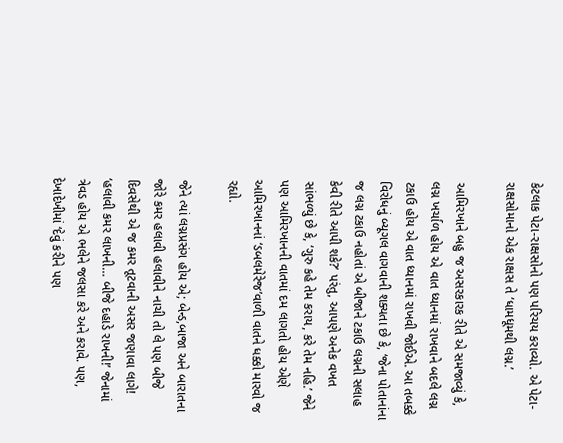કેટલાક પેટા-રાક્ષસોનો પણ પરિચય કરાવ્યો. એ પેટા-રાક્ષસોમાનો એક રાક્ષસ તે ‘ધામધૂમથી લગ્ન.’

આમિરખાને બહુ જ અસરકારક રીતે એ સમજાવ્યું કે, લગ્ન ખર્ચાળ હોય એ વાત ધ્યાનમાં રાખવાને બદલે લગ્ન ટકાઉ હોય એ વાત ધ્યાનમાં રાખવી જોઈએ. આ તબક્કે વિરોધનું બ્યૂગલ વાગવાની શક્યતા છે કે, ‘જેના પોતાનાંના જ લગ્ન ટકાઉ નહોતાં એ બીજાને ટકાઉ લગ્નની સલાહ કેવી રીતે આપી શકે?’ પરંતુ, આપણે અનેક વખત સાંભળ્યું છે કે, ‘ગુરુ કહે તેમ કરાય, કરે તેમ નહિ.’ જેને પણ આમિરખાનની વાતમાં દમ લાગતો હોય એણે આમિરખાનનાં ‘ડબલમેરેજ’વાળી વાતને ધક્કો મારવો જ રહ્યો.

જેને ત્યાં લગ્નપ્રસંગ હોય એ; બેન્ડ,બાજા અને બારાતના જોરે કમર હલાવી હલાવીને નાચી તો લે પણ બીજે દિવસેથી એ જ કમર તૂટવાની અસર જણાવા લાગે! ‘હલાવી કમર લાખની… બીજે દહાડે રાખની!’ જેનામાં ત્રેવડ હોય એ ભલેને જલસા કરે અને કરાવે. પણ, દેખાદેખીમાં ‘દેવું કરીને પણ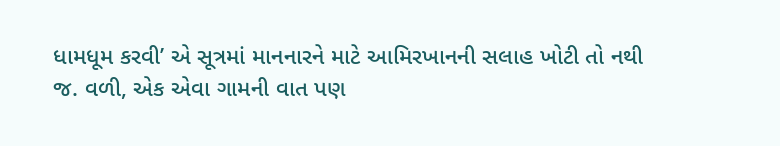ધામધૂમ કરવી’ એ સૂત્રમાં માનનારને માટે આમિરખાનની સલાહ ખોટી તો નથી જ. વળી, એક એવા ગામની વાત પણ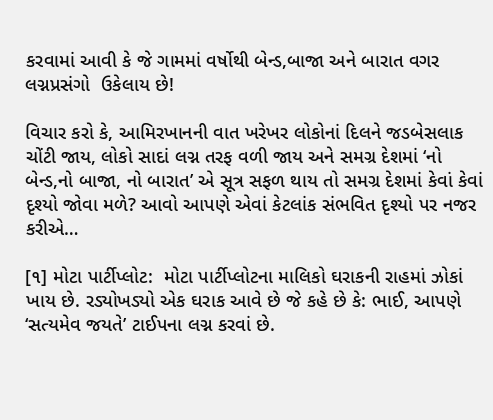કરવામાં આવી કે જે ગામમાં વર્ષોથી બેન્ડ,બાજા અને બારાત વગર લગ્નપ્રસંગો  ઉકેલાય છે!

વિચાર કરો કે, આમિરખાનની વાત ખરેખર લોકોનાં દિલને જડબેસલાક ચોંટી જાય, લોકો સાદાં લગ્ન તરફ વળી જાય અને સમગ્ર દેશમાં ‘નો બેન્ડ,નો બાજા, નો બારાત’ એ સૂત્ર સફળ થાય તો સમગ્ર દેશમાં કેવાં કેવાં દૃશ્યો જોવા મળે? આવો આપણે એવાં કેટલાંક સંભવિત દૃશ્યો પર નજર કરીએ…

[૧] મોટા પાર્ટીપ્લોટ:  મોટા પાર્ટીપ્લોટના માલિકો ઘરાકની રાહમાં ઝોકાં ખાય છે. રડ્યોખડ્યો એક ઘરાક આવે છે જે કહે છે કે: ભાઈ, આપણે ‘સત્યમેવ જયતે’ ટાઈપના લગ્ન કરવાં છે.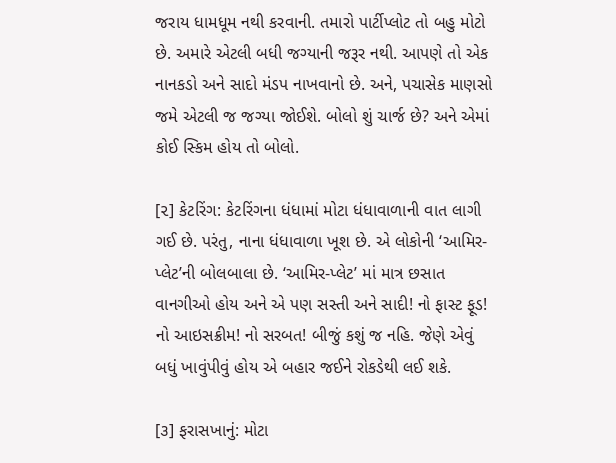જરાય ધામધૂમ નથી કરવાની. તમારો પાર્ટીપ્લોટ તો બહુ મોટો છે. અમારે એટલી બધી જગ્યાની જરૂર નથી. આપણે તો એક નાનકડો અને સાદો મંડપ નાખવાનો છે. અને, પચાસેક માણસો જમે એટલી જ જગ્યા જોઈશે. બોલો શું ચાર્જ છે? અને એમાં કોઈ સ્કિમ હોય તો બોલો.

[૨] કેટરિંગ: કેટરિંગના ધંધામાં મોટા ધંધાવાળાની વાત લાગી ગઈ છે. પરંતુ, નાના ધંધાવાળા ખૂશ છે. એ લોકોની ‘આમિર-પ્લેટ’ની બોલબાલા છે. ‘આમિર-પ્લેટ’ માં માત્ર છસાત વાનગીઓ હોય અને એ પણ સસ્તી અને સાદી! નો ફાસ્ટ ફૂડ! નો આઇસક્રીમ! નો સરબત! બીજું કશું જ નહિ. જેણે એવું બધું ખાવુંપીવું હોય એ બહાર જઈને રોકડેથી લઈ શકે.

[૩] ફરાસખાનું: મોટા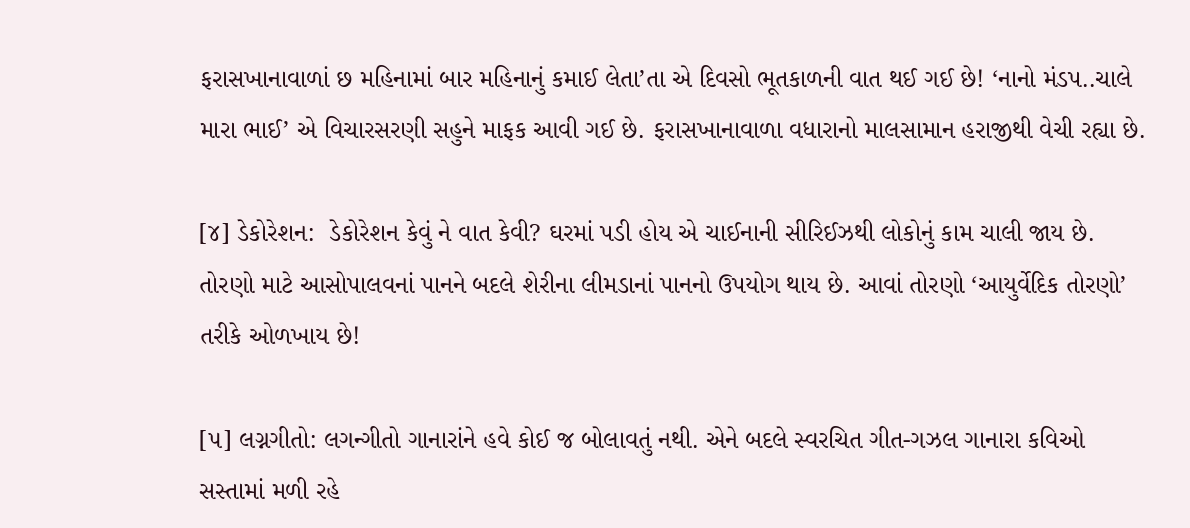ફરાસખાનાવાળાં છ મહિનામાં બાર મહિનાનું કમાઈ લેતા’તા એ દિવસો ભૂતકાળની વાત થઈ ગઈ છે! ‘નાનો મંડપ..ચાલે મારા ભાઈ’ એ વિચારસરણી સહુને માફક આવી ગઈ છે. ફરાસખાનાવાળા વધારાનો માલસામાન હરાજીથી વેચી રહ્યા છે.

[૪] ડેકોરેશન:  ડેકોરેશન કેવું ને વાત કેવી? ઘરમાં પડી હોય એ ચાઈનાની સીરિઈઝથી લોકોનું કામ ચાલી જાય છે. તોરણો માટે આસોપાલવનાં પાનને બદલે શેરીના લીમડાનાં પાનનો ઉપયોગ થાય છે. આવાં તોરણો ‘આયુર્વેદિક તોરણો’ તરીકે ઓળખાય છે!

[૫] લગ્નગીતો: લગન્ગીતો ગાનારાંને હવે કોઈ જ બોલાવતું નથી. એને બદલે સ્વરચિત ગીત-ગઝલ ગાનારા કવિઓ સસ્તામાં મળી રહે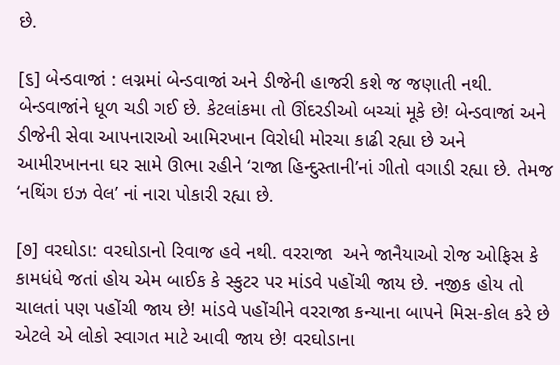છે.

[૬] બેન્ડવાજાં : લગ્નમાં બેન્ડવાજાં અને ડીજેની હાજરી કશે જ જણાતી નથી.  બેન્ડવાજાંને ધૂળ ચડી ગઈ છે. કેટલાંકમા તો ઊંદરડીઓ બચ્ચાં મૂકે છે! બેન્ડવાજાં અને ડીજેની સેવા આપનારાઓ આમિરખાન વિરોધી મોરચા કાઢી રહ્યા છે અને આમીરખાનના ઘર સામે ઊભા રહીને ‘રાજા હિન્દુસ્તાની’નાં ગીતો વગાડી રહ્યા છે. તેમજ ‘નથિંગ ઇઝ વેલ’ નાં નારા પોકારી રહ્યા છે.

[૭] વરઘોડા: વરઘોડાનો રિવાજ હવે નથી. વરરાજા  અને જાનૈયાઓ રોજ ઓફિસ કે કામધંધે જતાં હોય એમ બાઈક કે સ્કુટર પર માંડવે પહોંચી જાય છે. નજીક હોય તો ચાલતાં પણ પહોંચી જાય છે! માંડવે પહોંચીને વરરાજા કન્યાના બાપને મિસ-કોલ કરે છે એટલે એ લોકો સ્વાગત માટે આવી જાય છે! વરઘોડાના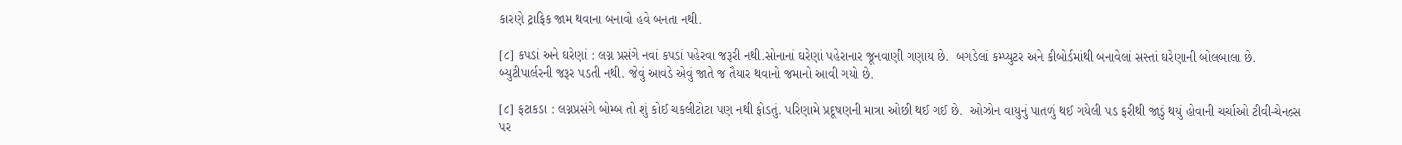કારણે ટ્રાફિક જામ થવાના બનાવો હવે બનતા નથી.

[૮] કપડાં અને ઘરેણાં : લગ્ન પ્રસંગે નવાં કપડાં પહેરવા જરૂરી નથી.સોનાનાં ઘરેણાં પહેરાનાર જૂનવાણી ગણાય છે.  બગડેલાં કમ્પ્યુટર અને કીબોર્ડમાંથી બનાવેલાં સસ્તાં ઘરેણાની બોલબાલા છે.  બ્યુટીપાર્લરની જરૂર પડતી નથી. જેવું આવડે એવું જાતે જ તૈયાર થવાનો જમાનો આવી ગયો છે.

[૮] ફટાકડા : લગ્નપ્રસંગે બોમ્બ તો શું કોઈ ચકલીટોટા પણ નથી ફોડતું. પરિણામે પ્રદૂષણની માત્રા ઓછી થઈ ગઈ છે.  ઓઝોન વાયુનું પાતળું થઈ ગયેલી પડ ફરીથી જાડું થયું હોવાની ચર્ચાઓ ટીવી-ચેનલ્સ પર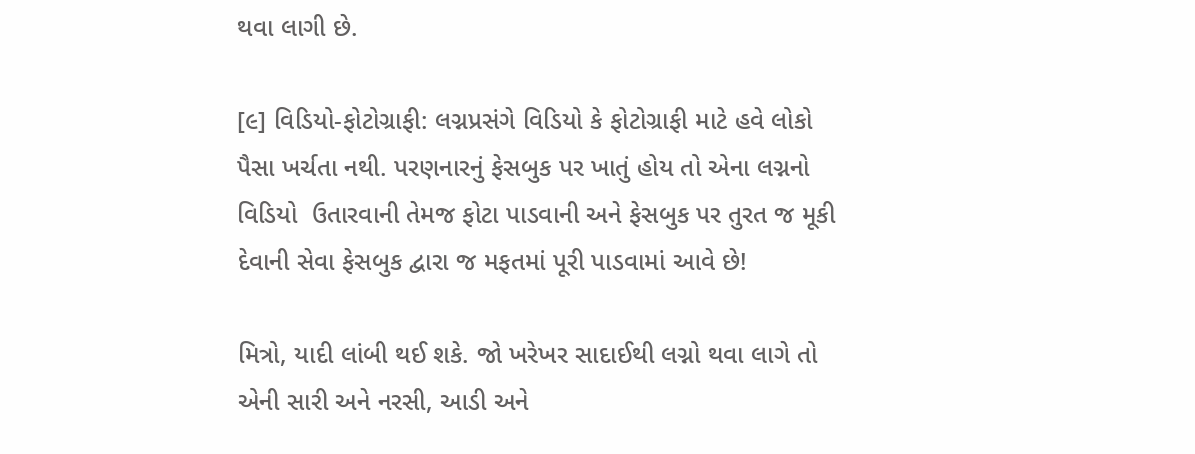થવા લાગી છે.

[૯] વિડિયો-ફોટોગ્રાફી: લગ્નપ્રસંગે વિડિયો કે ફોટોગ્રાફી માટે હવે લોકો પૈસા ખર્ચતા નથી. પરણનારનું ફેસબુક પર ખાતું હોય તો એના લગ્નનો વિડિયો  ઉતારવાની તેમજ ફોટા પાડવાની અને ફેસબુક પર તુરત જ મૂકી દેવાની સેવા ફેસબુક દ્વારા જ મફતમાં પૂરી પાડવામાં આવે છે!

મિત્રો, યાદી લાંબી થઈ શકે. જો ખરેખર સાદાઈથી લગ્નો થવા લાગે તો એની સારી અને નરસી, આડી અને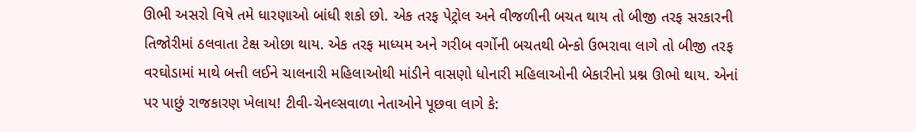ઊભી અસરો વિષે તમે ધારણાઓ બાંધી શકો છો. એક તરફ પેટ્રોલ અને વીજળીની બચત થાય તો બીજી તરફ સરકારની તિજોરીમાં ઠલવાતા ટેક્ષ ઓછા થાય. એક તરફ માધ્યમ અને ગરીબ વર્ગોની બચતથી બેન્કો ઉભરાવા લાગે તો બીજી તરફ વરઘોડામાં માથે બત્તી લઈને ચાલનારી મહિલાઓથી માંડીને વાસણો ધોનારી મહિલાઓની બેકારીનો પ્રશ્ન ઊભો થાય. એનાં પર પાછું રાજકારણ ખેલાય! ટીવી-ચેનલ્સવાળા નેતાઓને પૂછવા લાગે કે: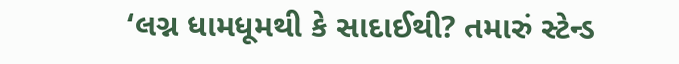‘લગ્ન ધામધૂમથી કે સાદાઈથી? તમારું સ્ટેન્ડ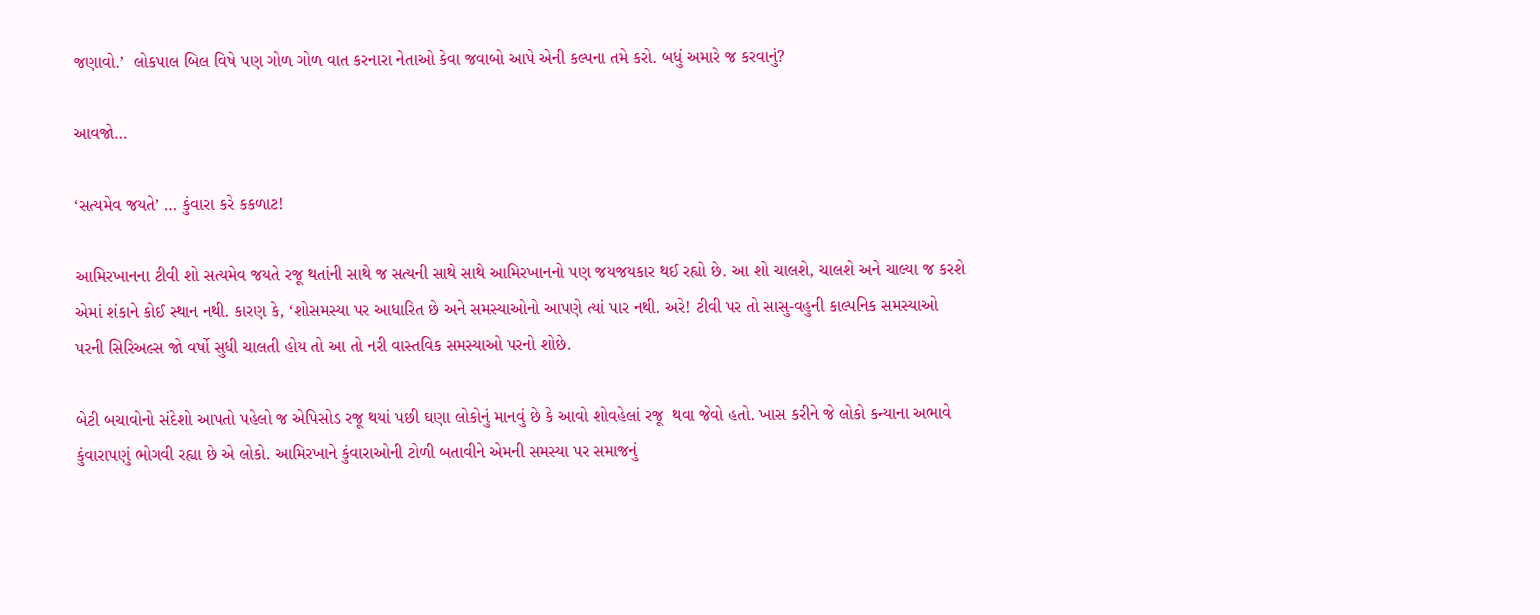જણાવો.’  લોકપાલ બિલ વિષે પણ ગોળ ગોળ વાત કરનારા નેતાઓ કેવા જવાબો આપે એની કલ્પના તમે કરો. બધું અમારે જ કરવાનું?

આવજો…

‘સત્યમેવ જયતે’ … કુંવારા કરે કકળાટ!

આમિરખાનના ટીવી શો સત્યમેવ જયતે રજૂ થતાંની સાથે જ સત્યની સાથે સાથે આમિરખાનનો પણ જયજયકાર થઈ રહ્યો છે. આ શો ચાલશે, ચાલશે અને ચાલ્યા જ કરશે એમાં શંકાને કોઈ સ્થાન નથી. કારણ કે, ‘શોસમસ્યા પર આધારિત છે અને સમસ્યાઓનો આપણે ત્યાં પાર નથી. અરે! ટીવી પર તો સાસુ-વહુની કાલ્પનિક સમસ્યાઓ  પરની સિરિઅલ્સ જો વર્ષો સુધી ચાલતી હોય તો આ તો નરી વાસ્તવિક સમસ્યાઓ પરનો શોછે.

બેટી બચાવોનો સંદેશો આપતો પહેલો જ એપિસોડ રજૂ થયાં પછી ઘણા લોકોનું માનવું છે કે આવો શોવહેલાં રજૂ  થવા જેવો હતો. ખાસ કરીને જે લોકો કન્યાના અભાવે કુંવારાપણું ભોગવી રહ્યા છે એ લોકો. આમિરખાને કુંવારાઓની ટોળી બતાવીને એમની સમસ્યા પર સમાજનું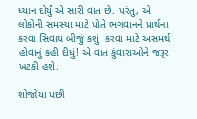ધ્યાન દોર્યું એ સારી વાત છે. પરંતુ, એ લોકોની સમસ્યા માટે પોતે ભગવાનને પ્રાર્થના કરવા સિવાય બીજું કશું  કરવા માટે અસમર્થ હોવાનું કહી દીધું! એ વાત કુંવારાઓને જરૂર ખટકી હશે.

શોજોયા પછી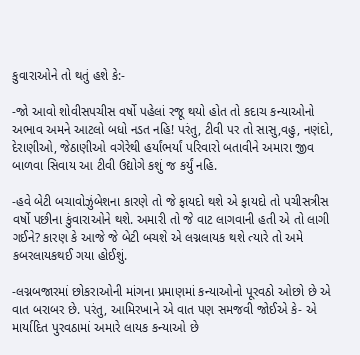કુવારાઓને તો થતું હશે કે:-

-જો આવો શોવીસપચીસ વર્ષો પહેલાં રજૂ થયો હોત તો કદાચ કન્યાઓનો અભાવ અમને આટલો બધો નડત નહિ! પરંતુ, ટીવી પર તો સાસુ,વહુ, નણંદો, દેરાણીઓ, જેઠાણીઓ વગેરેથી હર્યાંભર્યાં પરિવારો બતાવીને અમારા જીવ બાળવા સિવાય આ ટીવી ઉદ્યોગે કશું જ કર્યું નહિ.

-હવે બેટી બચાવોઝુંબેશના કારણે તો જે ફાયદો થશે એ ફાયદો તો પચીસત્રીસ વર્ષો પછીના કુંવારાઓને થશે. અમારી તો જે વાટ લાગવાની હતી એ તો લાગી ગઈને? કારણ કે આજે જે બેટી બચશે એ લગ્નલાયક થશે ત્યારે તો અમે કબરલાયકથઈ ગયા હોઈશું.

-લગ્નબજારમાં છોકરાઓની માંગના પ્રમાણમાં કન્યાઓનો પૂરવઠો ઓછો છે એ વાત બરાબર છે. પરંતુ, આમિરખાને એ વાત પણ સમજવી જોઈએ કે- એ માર્યાદિત પુરવઠામાં અમારે લાયક કન્યાઓ છે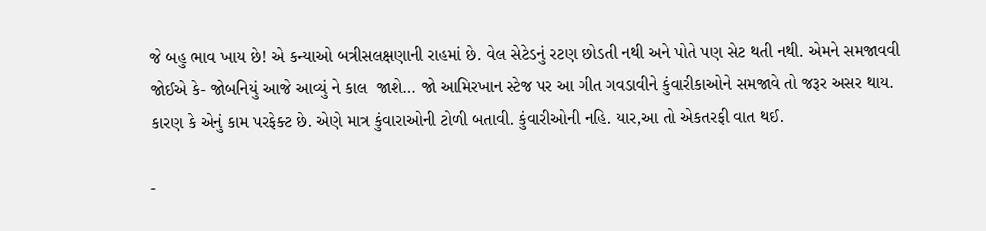જે બહુ ભાવ ખાય છે! એ કન્યાઓ બત્રીસલક્ષણાની રાહમાં છે. વેલ સેટેડનું રટણ છોડતી નથી અને પોતે પણ સેટ થતી નથી. એમને સમજાવવી જોઈએ કે- જોબનિયું આજે આવ્યું ને કાલ  જાશે… જો આમિરખાન સ્ટેજ પર આ ગીત ગવડાવીને કુંવારીકાઓને સમજાવે તો જરૂર અસર થાય. કારણ કે એનું કામ પરફેક્ટ છે. એણે માત્ર કુંવારાઓની ટોળી બતાવી. કુંવારીઓની નહિ. યાર,આ તો એકતરફી વાત થઈ.

-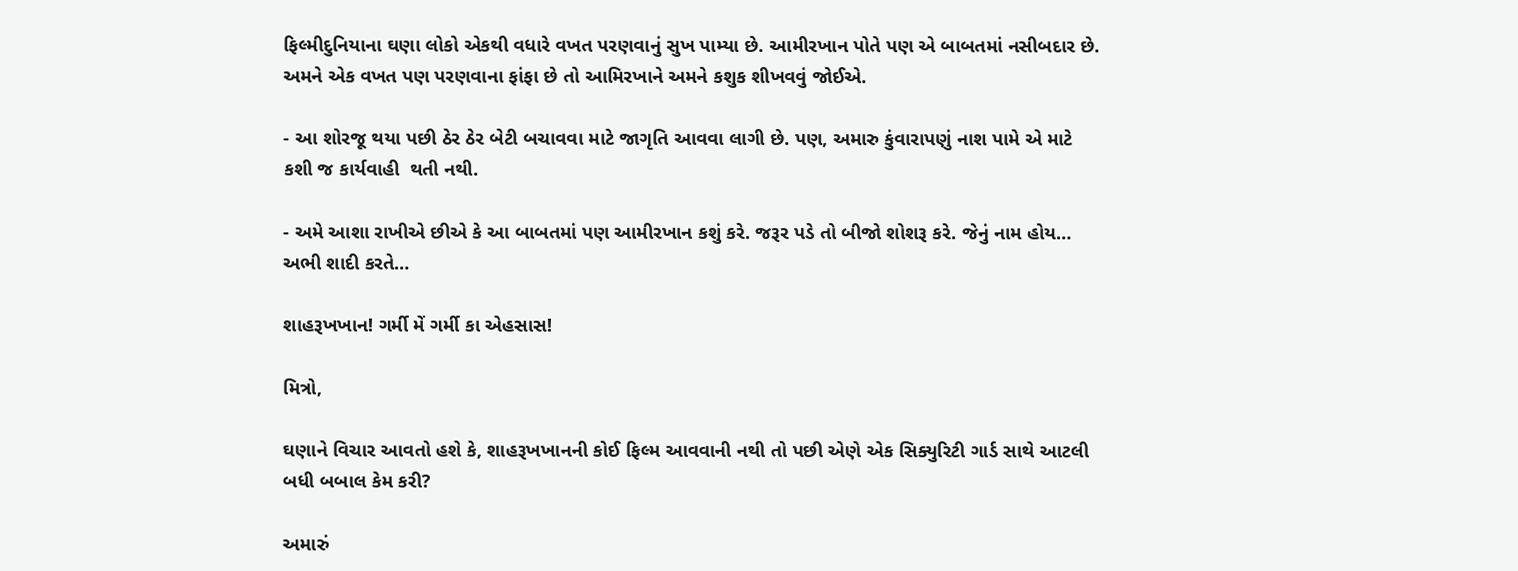ફિલ્મીદુનિયાના ઘણા લોકો એકથી વધારે વખત પરણવાનું સુખ પામ્યા છે. આમીરખાન પોતે પણ એ બાબતમાં નસીબદાર છે. અમને એક વખત પણ પરણવાના ફાંફા છે તો આમિરખાને અમને કશુક શીખવવું જોઈએ.

- આ શોરજૂ થયા પછી ઠેર ઠેર બેટી બચાવવા માટે જાગૃતિ આવવા લાગી છે. પણ, અમારુ કુંવારાપણું નાશ પામે એ માટે કશી જ કાર્યવાહી  થતી નથી.

- અમે આશા રાખીએ છીએ કે આ બાબતમાં પણ આમીરખાન કશું કરે. જરૂર પડે તો બીજો શોશરૂ કરે. જેનું નામ હોય… અભી શાદી કરતે…

શાહરૂખખાન! ગર્મી મેં ગર્મી કા એહસાસ!

મિત્રો,

ઘણાને વિચાર આવતો હશે કે, શાહરૂખખાનની કોઈ ફિલ્મ આવવાની નથી તો પછી એણે એક સિક્યુરિટી ગાર્ડ સાથે આટલી બધી બબાલ કેમ કરી?

અમારું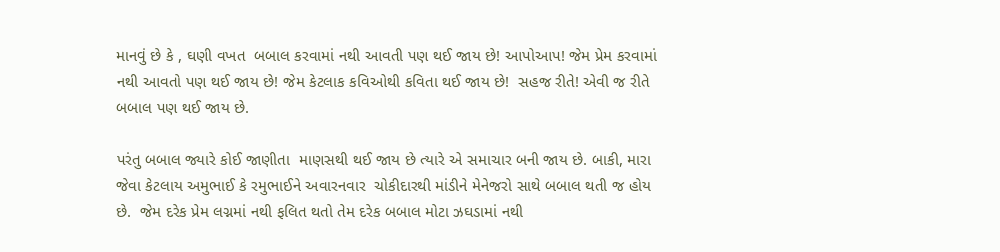માનવું છે કે , ઘણી વખત  બબાલ કરવામાં નથી આવતી પણ થઈ જાય છે! આપોઆપ! જેમ પ્રેમ કરવામાં નથી આવતો પણ થઈ જાય છે! જેમ કેટલાક કવિઓથી કવિતા થઈ જાય છે!  સહજ રીતે! એવી જ રીતે બબાલ પણ થઈ જાય છે.

પરંતુ બબાલ જ્યારે કોઈ જાણીતા  માણસથી થઈ જાય છે ત્યારે એ સમાચાર બની જાય છે. બાકી, મારા જેવા કેટલાય અમુભાઈ કે રમુભાઈને અવારનવાર  ચોકીદારથી માંડીને મેનેજરો સાથે બબાલ થતી જ હોય છે.  જેમ દરેક પ્રેમ લગ્નમાં નથી ફલિત થતો તેમ દરેક બબાલ મોટા ઝઘડામાં નથી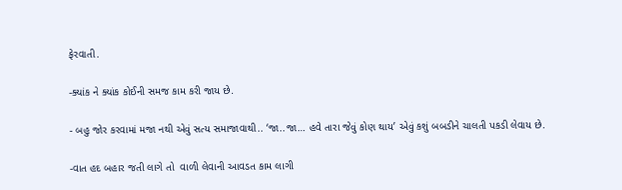ફેરવાતી.

-ક્યાંક ને ક્યાંક કોઈની સમજ કામ કરી જાય છે.

- બહુ જોર કરવામાં મજા નથી એવું સત્ય સમાજાવાથી.. ‘જા..જા… હવે તારા જેવું કોણ થાય’ એવું કશું બબડીને ચાલતી પકડી લેવાય છે.

-વાત હદ બહાર જતી લાગે તો  વાળી લેવાની આવડત કામ લાગી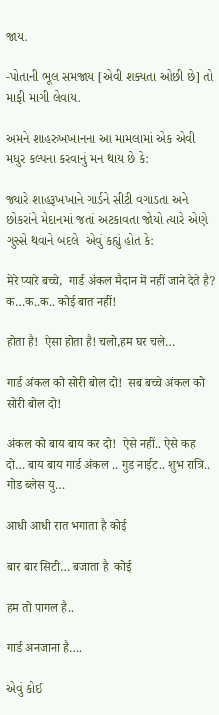જાય.

-પોતાની ભૂલ સમજાય [એવી શક્યતા ઓછી છે] તો માફી માગી લેવાય.

અમને શાહરુખખાનના આ મામલામાં એક એવી મધુર કલ્પના કરવાનું મન થાય છે કે:

જ્યારે શાહરૂખખાને ગાર્ડને સીટી વગાડતા અને છોકરાંને મેદાનમાં જતાં અટકાવતા જોયો ત્યારે એણે ગુસ્સે થવાને બદલે  એવું કહ્યું હોત કે:

मेरे प्यारे बच्चे,  गार्ड अंकल मैदान में नहीं जाने देते है?  क…क..क.. कोई बात नहीं!

होता है!  ऐसा होता है! चलो,हम घर चले…

गार्ड अंकल को सोरी बोल दो!  सब बच्चे अंकल को सोरी बोल दो!

अंकल को बाय बाय कर दो!  ऐसे नहीं.. ऐसे कह दो… बाय बाय गार्ड अंकल .. गुड नाईट.. शुभ रात्रि..  गोड ब्लेस यु…

आधी आधी रात भगाता है कोई

बार बार सिटी… बजाता है  कोई

हम तो पागल है..

गार्ड अनजाना है….

એવું કોઈ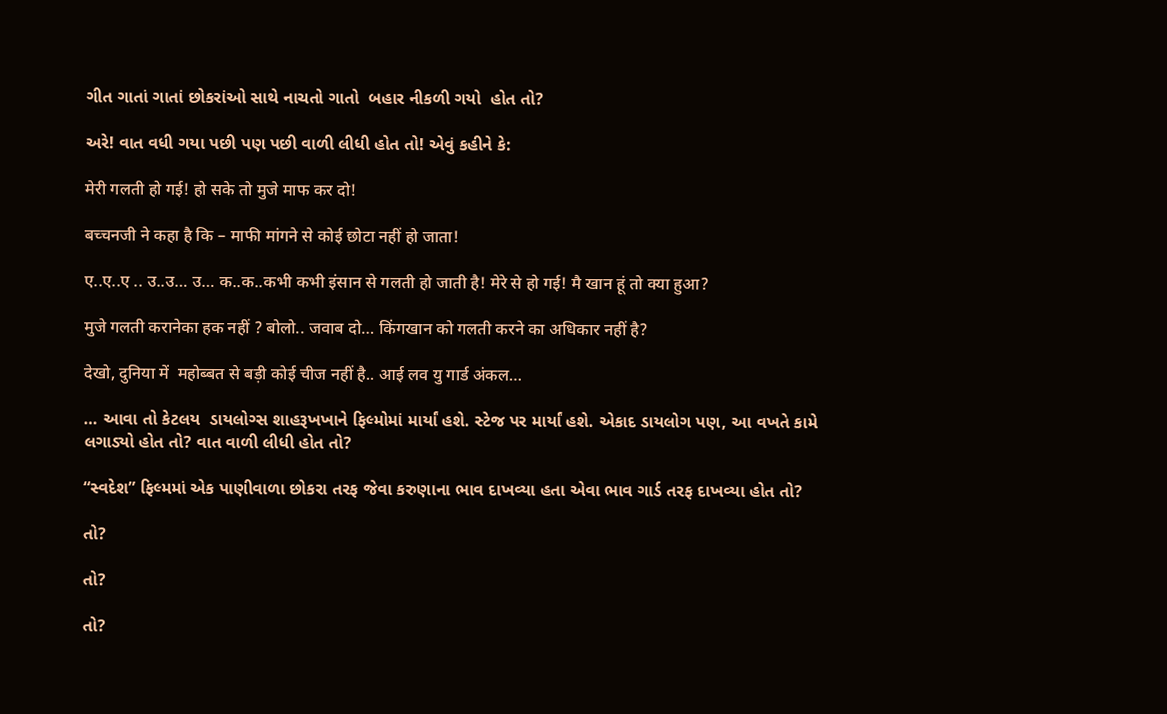ગીત ગાતાં ગાતાં છોકરાંઓ સાથે નાચતો ગાતો  બહાર નીકળી ગયો  હોત તો?

અરે! વાત વધી ગયા પછી પણ પછી વાળી લીધી હોત તો! એવું કહીને કે:

मेरी गलती हो गई! हो सके तो मुजे माफ कर दो!

बच्चनजी ने कहा है कि – माफी मांगने से कोई छोटा नहीं हो जाता!

ए..ए..ए .. उ..उ… उ… क..क..कभी कभी इंसान से गलती हो जाती है! मेरे से हो गई! मै खान हूं तो क्या हुआ?

मुजे गलती करानेका हक नहीं ? बोलो.. जवाब दो… किंगखान को गलती करने का अधिकार नहीं है?

देखो, दुनिया में  महोब्बत से बड़ी कोई चीज नहीं है.. आई लव यु गार्ड अंकल…

… આવા તો કેટલય  ડાયલોગ્સ શાહરૂખખાને ફિલ્મોમાં માર્યાં હશે. સ્ટેજ પર માર્યાં હશે. એકાદ ડાયલોગ પણ, આ વખતે કામે લગાડ્યો હોત તો? વાત વાળી લીધી હોત તો?

“સ્વદેશ” ફિલ્મમાં એક પાણીવાળા છોકરા તરફ જેવા કરુણાના ભાવ દાખવ્યા હતા એવા ભાવ ગાર્ડ તરફ દાખવ્યા હોત તો?

તો?

તો?

તો?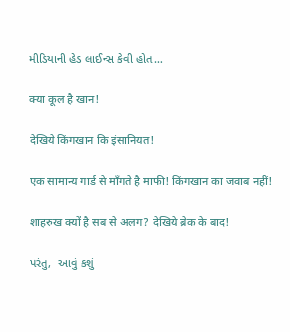મીડિયાની હેડ લાઈન્સ કેવી હોત…

क्या कूल है खान!

देखिये किंगखान कि इंसानियत!

एक सामान्य गार्ड से माँगते है माफी! किंगखान का जवाब नहीं!

शाहरुख क्यों है सब से अलग? देखिये ब्रेक के बाद!

પરંતુ,  આવું કશું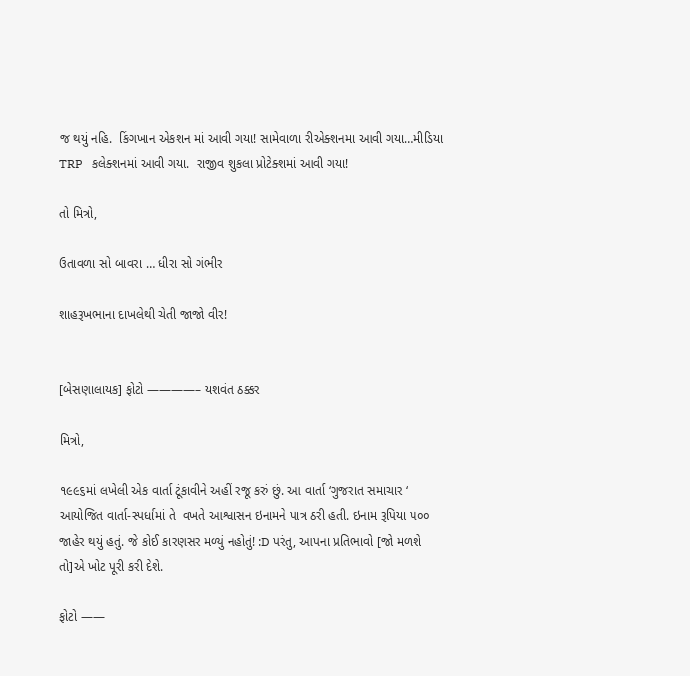જ થયું નહિ.  કિંગખાન એકશન માં આવી ગયા! સામેવાળા રીએક્શનમા આવી ગયા…મીડિયા TRP   કલેક્શનમાં આવી ગયા.  રાજીવ શુકલા પ્રોટેક્શમાં આવી ગયા!

તો મિત્રો,

ઉતાવળા સો બાવરા … ધીરા સો ગંભીર

શાહરૂખભાના દાખલેથી ચેતી જાજો વીર!


[બેસણાલાયક] ફોટો ————– યશવંત ઠક્કર

મિત્રો,

૧૯૯૬માં લખેલી એક વાર્તા ટૂંકાવીને અહીં રજૂ કરું છું. આ વાર્તા ‘ગુજરાત સમાચાર ‘ આયોજિત વાર્તા-સ્પર્ધામાં તે  વખતે આશ્વાસન ઇનામને પાત્ર ઠરી હતી. ઇનામ રૂપિયા ૫૦૦ જાહેર થયું હતું. જે કોઈ કારણસર મળ્યું નહોતું! :D પરંતુ, આપના પ્રતિભાવો [જો મળશે તો]એ ખોટ પૂરી કરી દેશે.

ફોટો ——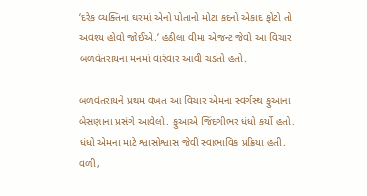‘દરેક વ્યક્તિના ઘરમાં એનો પોતાનો મોટા કદનો એકાદ ફોટો તો અવશ્ય હોવો જોઈએ.‘ હઠીલા વીમા એજન્ટ જેવો આ વિચાર બળવંતરાયના મનમાં વારંવાર આવી ચડતો હતો.

બળવંતરાયને પ્રથમ વખત આ વિચાર એમના સ્વર્ગસ્થ ફુઆના બેસણાના પ્રસંગે આવેલો. ફુઆએ જિંદગીભર ધંધો કર્યો હતો. ધંધો એમના માટે શ્વાસોશ્વાસ જેવી સ્વાભાવિક પ્રક્રિયા હતી. વળી,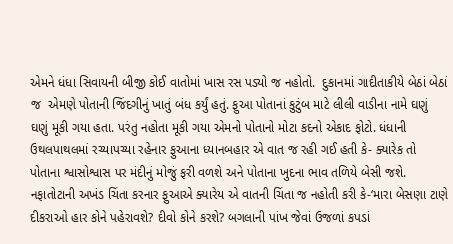એમને ધંધા સિવાયની બીજી કોઈ વાતોમાં ખાસ રસ પડ્યો જ નહોતો.  દુકાનમાં ગાદીતાકીયે બેઠાં બેઠાં જ  એમણે પોતાની જિંદગીનું ખાતું બંધ કર્યું હતું. ફુઆ પોતાનાં કુટુંબ માટે લીલી વાડીના નામે ઘણું ઘણું મૂકી ગયા હતા. પરંતુ નહોતા મૂકી ગયા એમનો પોતાનો મોટા કદનો એકાદ ફોટો. ધંધાની ઉથલપાથલમાં રચ્યાપચ્યા રહેનાર ફુઆના ધ્યાનબહાર એ વાત જ રહી ગઈ હતી કે- ક્યારેક તો પોતાના શ્વાસોશ્વાસ પર મંદીનું મોજું ફરી વળશે અને પોતાના ખુદના ભાવ તળિયે બેસી જશે. નફાતોટાની અખંડ ચિંતા કરનાર ફુઆએ ક્યારેય એ વાતની ચિંતા જ નહોતી કરી કે-‘મારા બેસણા ટાણે દીકરાઓ હાર કોને પહેરાવશે? દીવો કોને કરશે? બગલાની પાંખ જેવાં ઉજળાં કપડાં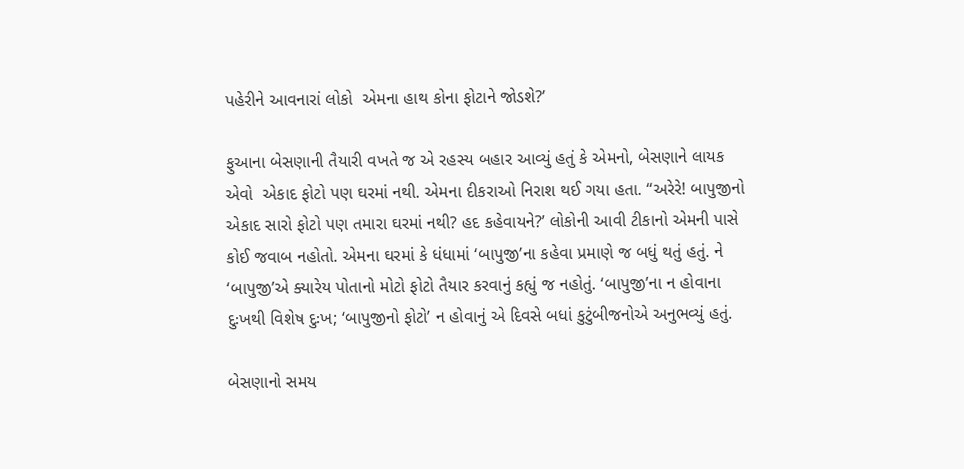પહેરીને આવનારાં લોકો  એમના હાથ કોના ફોટાને જોડશે?’

ફુઆના બેસણાની તૈયારી વખતે જ એ રહસ્ય બહાર આવ્યું હતું કે એમનો, બેસણાને લાયક એવો  એકાદ ફોટો પણ ઘરમાં નથી. એમના દીકરાઓ નિરાશ થઈ ગયા હતા. “અરેરે! બાપુજીનો એકાદ સારો ફોટો પણ તમારા ઘરમાં નથી? હદ કહેવાયને?’ લોકોની આવી ટીકાનો એમની પાસે કોઈ જવાબ નહોતો. એમના ઘરમાં કે ધંધામાં ‘બાપુજી’ના કહેવા પ્રમાણે જ બધું થતું હતું. ને ‘બાપુજી’એ ક્યારેય પોતાનો મોટો ફોટો તૈયાર કરવાનું કહ્યું જ નહોતું. ‘બાપુજી’ના ન હોવાના દુઃખથી વિશેષ દુઃખ; ‘બાપુજીનો ફોટો’ ન હોવાનું એ દિવસે બધાં કુટુંબીજનોએ અનુભવ્યું હતું.

બેસણાનો સમય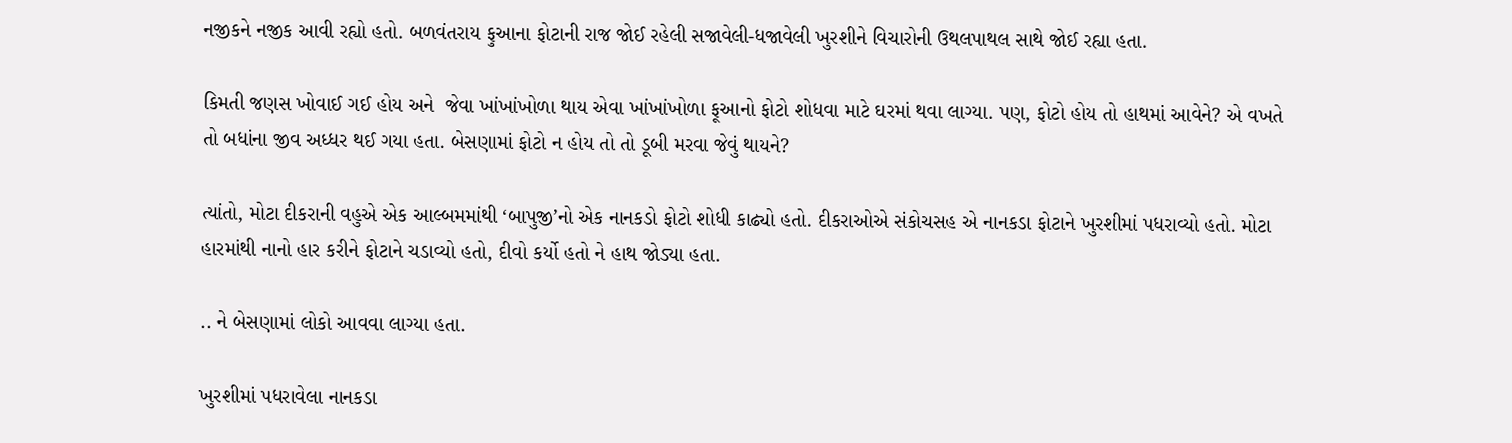નજીકને નજીક આવી રહ્યો હતો. બળવંતરાય ફુઆના ફોટાની રાજ જોઈ રહેલી સજાવેલી-ધજાવેલી ખુરશીને વિચારોની ઉથલપાથલ સાથે જોઈ રહ્યા હતા.

કિમતી જણસ ખોવાઈ ગઈ હોય અને  જેવા ખાંખાંખોળા થાય એવા ખાંખાંખોળા ફૂઆનો ફોટો શોધવા માટે ઘરમાં થવા લાગ્યા. પણ, ફોટો હોય તો હાથમાં આવેને? એ વખતે તો બધાંના જીવ અધ્ધર થઈ ગયા હતા. બેસણામાં ફોટો ન હોય તો તો ડૂબી મરવા જેવું થાયને?

ત્યાંતો, મોટા દીકરાની વહુએ એક આલ્બમમાંથી ‘બાપુજી’નો એક નાનકડો ફોટો શોધી કાઢ્યો હતો. દીકરાઓએ સંકોચસહ એ નાનકડા ફોટાને ખુરશીમાં પધરાવ્યો હતો. મોટા હારમાંથી નાનો હાર કરીને ફોટાને ચડાવ્યો હતો, દીવો કર્યો હતો ને હાથ જોડ્યા હતા.

.. ને બેસણામાં લોકો આવવા લાગ્યા હતા.

ખુરશીમાં પધરાવેલા નાનકડા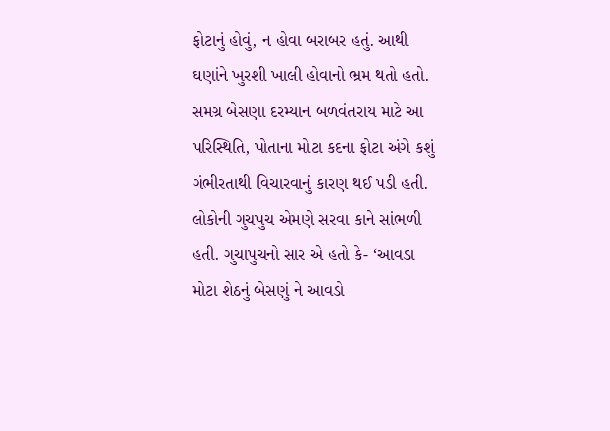ફોટાનું હોવું, ન હોવા બરાબર હતું. આથી ઘણાંને ખુરશી ખાલી હોવાનો ભ્રમ થતો હતો. સમગ્ર બેસણા દરમ્યાન બળવંતરાય માટે આ પરિસ્થિતિ, પોતાના મોટા કદના ફોટા અંગે કશું ગંભીરતાથી વિચારવાનું કારણ થઈ પડી હતી. લોકોની ગુચપુચ એમણે સરવા કાને સાંભળી હતી. ગુચાપુચનો સાર એ હતો કે- ‘આવડા મોટા શેઠનું બેસણું ને આવડો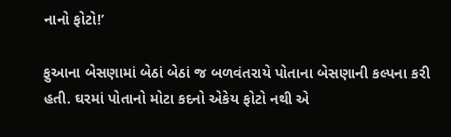નાનો ફોટો!’

ફુઆના બેસણામાં બેઠાં બેઠાં જ બળવંતરાયે પોતાના બેસણાની કલ્પના કરી હતી. ઘરમાં પોતાનો મોટા કદનો એકેય ફોટો નથી એ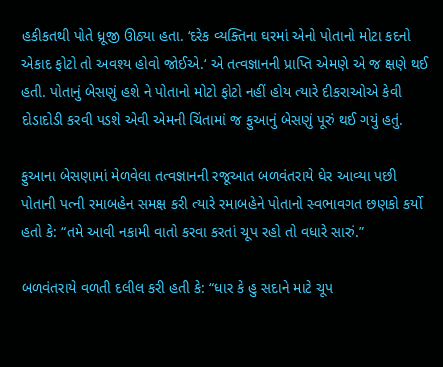હકીકતથી પોતે ધ્રૂજી ઊઠ્યા હતા. ‘દરેક વ્યક્તિના ઘરમાં એનો પોતાનો મોટા કદનો એકાદ ફોટો તો અવશ્ય હોવો જોઈએ.‘ એ તત્વજ્ઞાનની પ્રાપ્તિ એમણે એ જ ક્ષણે થઈ હતી. પોતાનું બેસણું હશે ને પોતાનો મોટો ફોટો નહીં હોય ત્યારે દીકરાઓએ કેવી દોડાદોડી કરવી પડશે એવી એમની ચિંતામાં જ ફુઆનું બેસણું પૂરું થઈ ગયું હતું.

ફુઆના બેસણામાં મેળવેલા તત્વજ્ઞાનની રજૂઆત બળવંતરાયે ઘેર આવ્યા પછી પોતાની પત્ની રમાબહેન સમક્ષ કરી ત્યારે રમાબહેને પોતાનો સ્વભાવગત છણકો કર્યો હતો કે: “તમે આવી નકામી વાતો કરવા કરતાં ચૂપ રહો તો વધારે સારું.”

બળવંતરાયે વળતી દલીલ કરી હતી કે: “ધાર કે હુ સદાને માટે ચૂપ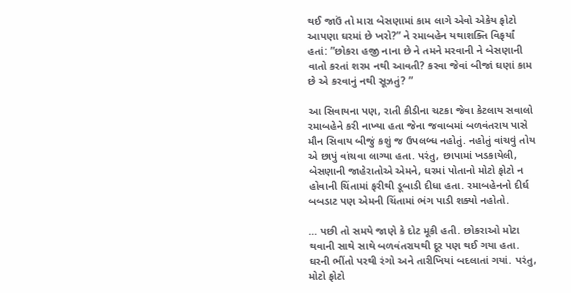થઈ જાઉં તો મારા બેસણામાં કામ લાગે એવો એકેય ફોટો આપણા ઘરમાં છે ખરો?” ને રમાબહેન યથાશક્તિ વિફર્યાં હતાં: ”છોકરા હજી નાના છે ને તમને મરવાની ને બેસણાની વાતો કરતાં શરમ નથી આવતી? કરવા જેવાં બીજાં ઘણાં કામ છે એ કરવાનું નથી સૂઝતું? ”

આ સિવાયના પણ, રાતી કીડીના ચટકા જેવા કેટલાય સવાલો રમાબહેને કરી નાખ્યા હતા જેના જવાબમાં બળવંતરાય પાસે મૌન સિવાય બીજું કશું જ ઉપલબ્ધ નહોતું. નહોતું વાંચવું તોય એ છાપું વાંચવા લાગ્યા હતા. પરંતુ, છાપામાં ખડકાયેલી, બેસણાની જાહેરાતોએ એમને, ઘરમાં પોતાનો મોટો ફોટો ન હોવાની ચિંતામાં ફરીથી ડૂબાડી દીધા હતા. રમાબહેનનો દીર્ઘ બબડાટ પણ એમની ચિંતામાં ભંગ પાડી શક્યો નહોતો.

… પછી તો સમયે જાણે કે દોટ મૂકી હતી. છોકરાઓ મોટા થવાની સાથે સાથે બળવંતરાયથી દૂર પણ થઈ ગયા હતા. ઘરની ભીંતો પરથી રંગો અને તારીખિયાં બદલાતાં ગયાં. પરંતુ, મોટો ફોટો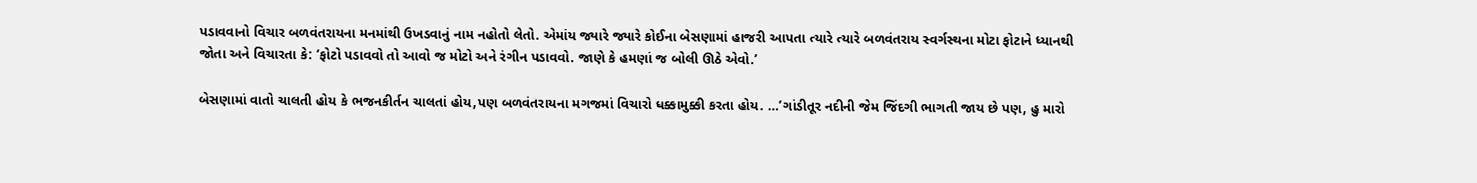પડાવવાનો વિચાર બળવંતરાયના મનમાંથી ઉખડવાનું નામ નહોતો લેતો. એમાંય જ્યારે જ્યારે કોઈના બેસણામાં હાજરી આપતા ત્યારે ત્યારે બળવંતરાય સ્વર્ગસ્થના મોટા ફોટાને ધ્યાનથી જોતા અને વિચારતા કે: ‘ફોટો પડાવવો તો આવો જ મોટો અને રંગીન પડાવવો. જાણે કે હમણાં જ બોલી ઊઠે એવો.’

બેસણામાં વાતો ચાલતી હોય કે ભજનકીર્તન ચાલતાં હોય,પણ બળવંતરાયના મગજમાં વિચારો ધક્કામુક્કી કરતા હોય. …’ગાંડીતૂર નદીની જેમ જિંદગી ભાગતી જાય છે પણ, હુ મારો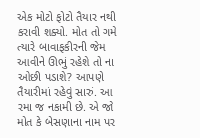એક મોટો ફોટો તૈયાર નથી કરાવી શક્યો. મોત તો ગમે ત્યારે બાવાફકીરની જેમ આવીને ઊભું રહેશે તો ના ઓછી પડાશે? આપણે તૈયારીમાં રહેવું સારું. આ રમા જ નકામી છે. એ જો મોત કે બેસણાના નામ પર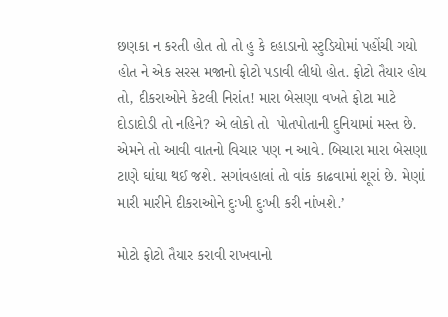છણકા ન કરતી હોત તો તો હુ કે દહાડાનો સ્ટુડિયોમાં પહોંચી ગયો હોત ને એક સરસ મજાનો ફોટો પડાવી લીધો હોત. ફોટો તૈયાર હોય તો, દીકરાઓને કેટલી નિરાંત! મારા બેસણા વખતે ફોટા માટે દોડાદોડી તો નહિને? એ લોકો તો  પોતપોતાની દુનિયામાં મસ્ત છે. એમને તો આવી વાતનો વિચાર પણ ન આવે. બિચારા મારા બેસણા ટાણે ઘાંઘા થઈ જશે. સગાંવહાલાં તો વાંક કાઢવામાં શૂરાં છે. મેણાં મારી મારીને દીકરાઓને દુઃખી દુઃખી કરી નાંખશે.’

મોટો ફોટો તૈયાર કરાવી રાખવાનો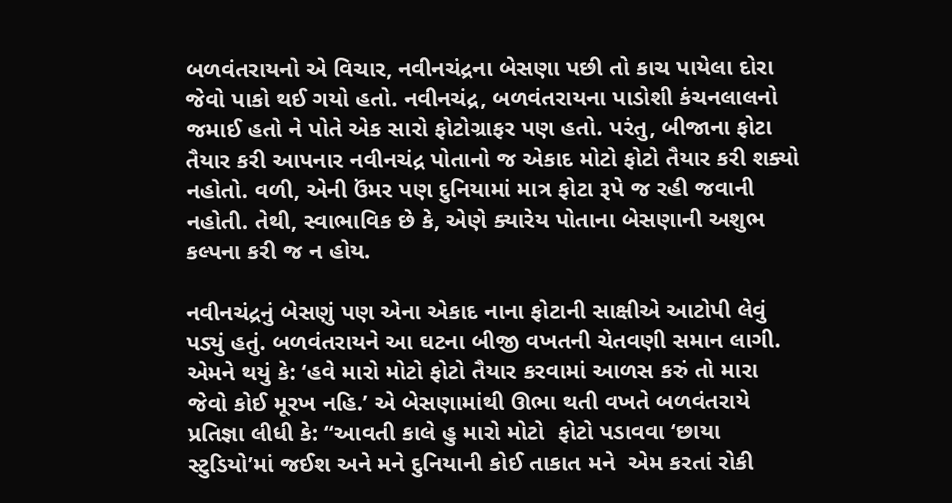બળવંતરાયનો એ વિચાર, નવીનચંદ્રના બેસણા પછી તો કાચ પાયેલા દોરા જેવો પાકો થઈ ગયો હતો. નવીનચંદ્ર, બળવંતરાયના પાડોશી કંચનલાલનો જમાઈ હતો ને પોતે એક સારો ફોટોગ્રાફર પણ હતો. પરંતુ, બીજાના ફોટા તૈયાર કરી આપનાર નવીનચંદ્ર પોતાનો જ એકાદ મોટો ફોટો તૈયાર કરી શક્યો નહોતો. વળી, એની ઉંમર પણ દુનિયામાં માત્ર ફોટા રૂપે જ રહી જવાની નહોતી. તેથી, સ્વાભાવિક છે કે, એણે ક્યારેય પોતાના બેસણાની અશુભ કલ્પના કરી જ ન હોય.

નવીનચંદ્રનું બેસણું પણ એના એકાદ નાના ફોટાની સાક્ષીએ આટોપી લેવું પડ્યું હતું. બળવંતરાયને આ ઘટના બીજી વખતની ચેતવણી સમાન લાગી. એમને થયું કે: ‘હવે મારો મોટો ફોટો તૈયાર કરવામાં આળસ કરું તો મારા જેવો કોઈ મૂરખ નહિ.’ એ બેસણામાંથી ઊભા થતી વખતે બળવંતરાયે પ્રતિજ્ઞા લીધી કે: “આવતી કાલે હુ મારો મોટો  ફોટો પડાવવા ‘છાયા સ્ટુડિયો’માં જઈશ અને મને દુનિયાની કોઈ તાકાત મને  એમ કરતાં રોકી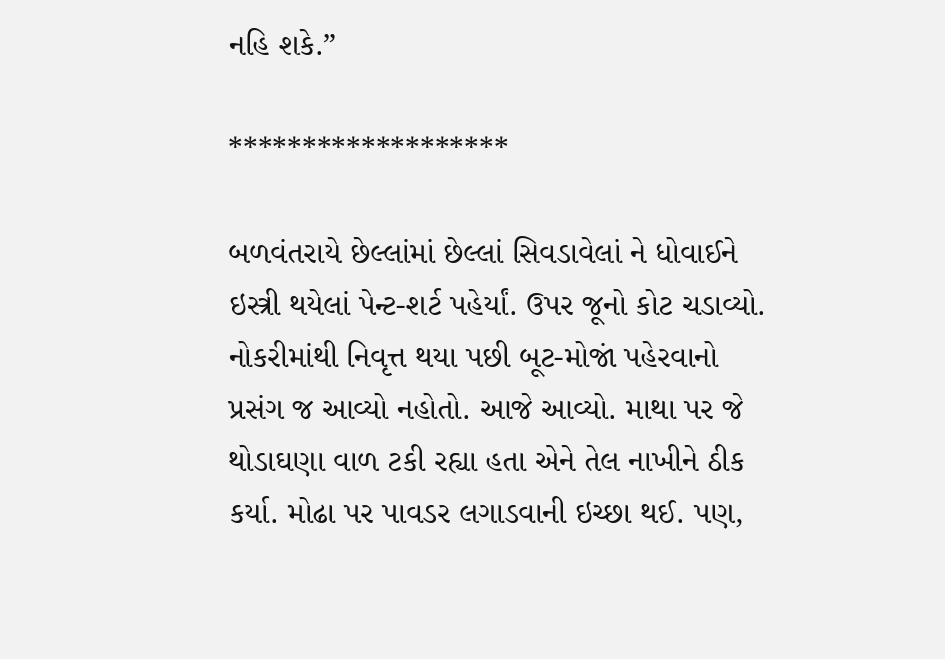નહિ શકે.”

*******************

બળવંતરાયે છેલ્લાંમાં છેલ્લાં સિવડાવેલાં ને ધોવાઈને ઇસ્ત્રી થયેલાં પેન્ટ-શર્ટ પહેર્યાં. ઉપર જૂનો કોટ ચડાવ્યો. નોકરીમાંથી નિવૃત્ત થયા પછી બૂટ-મોજાં પહેરવાનો પ્રસંગ જ આવ્યો નહોતો. આજે આવ્યો. માથા પર જે થોડાઘણા વાળ ટકી રહ્યા હતા એને તેલ નાખીને ઠીક કર્યા. મોઢા પર પાવડર લગાડવાની ઇચ્છા થઈ. પણ,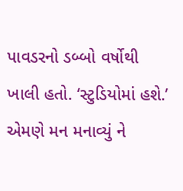પાવડરનો ડબ્બો વર્ષોથી ખાલી હતો. ‘સ્ટુડિયોમાં હશે.’ એમણે મન મનાવ્યું ને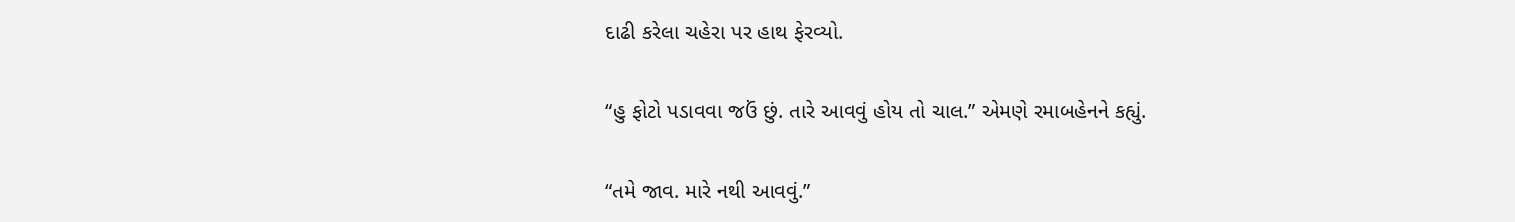દાઢી કરેલા ચહેરા પર હાથ ફેરવ્યો.

“હુ ફોટો પડાવવા જઉં છું. તારે આવવું હોય તો ચાલ.” એમણે રમાબહેનને કહ્યું.

“તમે જાવ. મારે નથી આવવું.”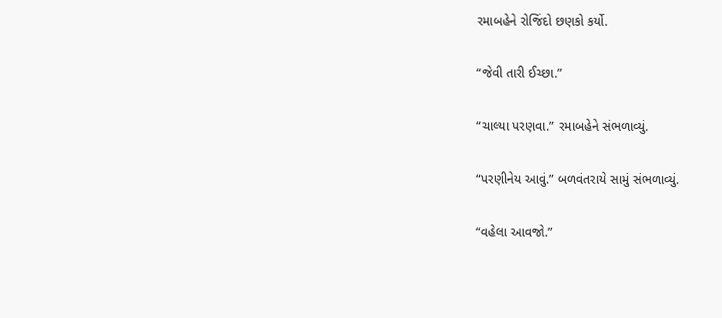રમાબહેને રોજિંદો છણકો કર્યો.

“જેવી તારી ઈચ્છા.”

“ચાલ્યા પરણવા.” રમાબહેને સંભળાવ્યું.

“પરણીનેય આવું.” બળવંતરાયે સામું સંભળાવ્યું.

“વહેલા આવજો.”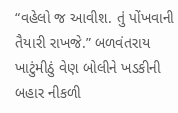“વહેલો જ આવીશ. તું પોંખવાની તૈયારી રાખજે.” બળવંતરાય ખાટુંમીઠું વેણ બોલીને ખડકીની બહાર નીકળી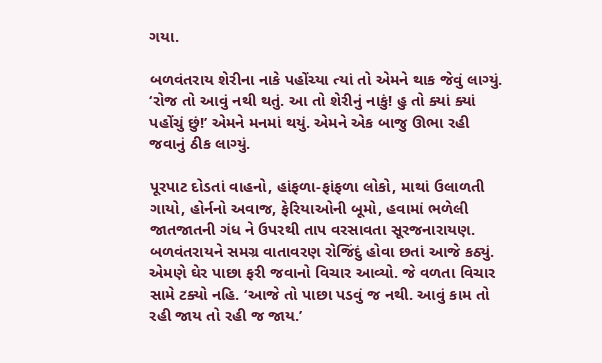ગયા.

બળવંતરાય શેરીના નાકે પહોંચ્યા ત્યાં તો એમને થાક જેવું લાગ્યું. ‘રોજ તો આવું નથી થતું. આ તો શેરીનું નાકું! હુ તો ક્યાં ક્યાં પહોંચું છું!’ એમને મનમાં થયું. એમને એક બાજુ ઊભા રહી જવાનું ઠીક લાગ્યું.

પૂરપાટ દોડતાં વાહનો, હાંફળા-ફાંફળા લોકો, માથાં ઉલાળતી ગાયો, હોર્નનો અવાજ, ફેરિયાઓની બૂમો, હવામાં ભળેલી જાતજાતની ગંધ ને ઉપરથી તાપ વરસાવતા સૂરજનારાયણ. બળવંતરાયને સમગ્ર વાતાવરણ રોજિંદું હોવા છતાં આજે કઠ્યું. એમણે ઘેર પાછા ફરી જવાનો વિચાર આવ્યો. જે વળતા વિચાર સામે ટક્યો નહિ. ‘આજે તો પાછા પડવું જ નથી. આવું કામ તો રહી જાય તો રહી જ જાય.’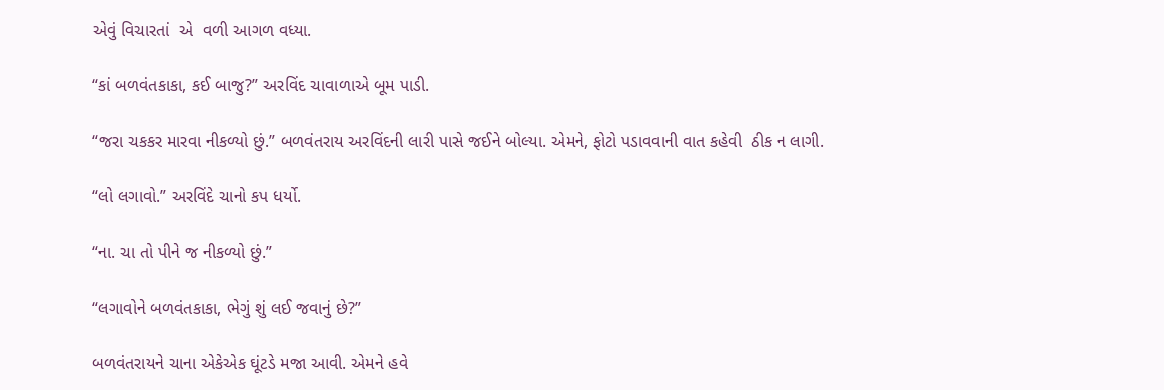એવું વિચારતાં  એ  વળી આગળ વધ્યા.

“કાં બળવંતકાકા, કઈ બાજુ?” અરવિંદ ચાવાળાએ બૂમ પાડી.

“જરા ચકકર મારવા નીકળ્યો છું.” બળવંતરાય અરવિંદની લારી પાસે જઈને બોલ્યા. એમને, ફોટો પડાવવાની વાત કહેવી  ઠીક ન લાગી.

“લો લગાવો.” અરવિંદે ચાનો કપ ધર્યો.

“ના. ચા તો પીને જ નીકળ્યો છું.”

“લગાવોને બળવંતકાકા, ભેગું શું લઈ જવાનું છે?”

બળવંતરાયને ચાના એકેએક ઘૂંટડે મજા આવી. એમને હવે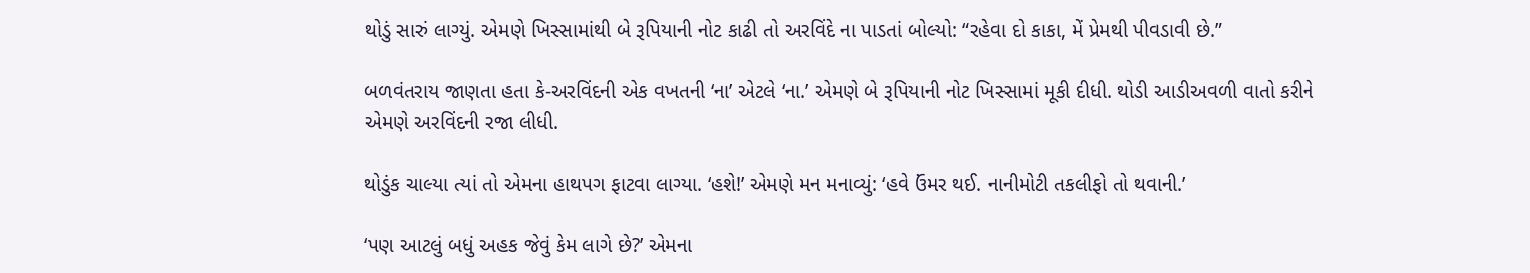થોડું સારું લાગ્યું. એમણે ખિસ્સામાંથી બે રૂપિયાની નોટ કાઢી તો અરવિંદે ના પાડતાં બોલ્યો: “રહેવા દો કાકા, મેં પ્રેમથી પીવડાવી છે.”

બળવંતરાય જાણતા હતા કે-અરવિંદની એક વખતની ‘ના’ એટલે ‘ના.’ એમણે બે રૂપિયાની નોટ ખિસ્સામાં મૂકી દીધી. થોડી આડીઅવળી વાતો કરીને એમણે અરવિંદની રજા લીધી.

થોડુંક ચાલ્યા ત્યાં તો એમના હાથપગ ફાટવા લાગ્યા. ‘હશે!’ એમણે મન મનાવ્યું: ‘હવે ઉંમર થઈ. નાનીમોટી તકલીફો તો થવાની.’

‘પણ આટલું બધું અહક જેવું કેમ લાગે છે?’ એમના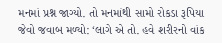મનમાં પ્રશ્ન જાગ્યો. તો મનમાંથી સામો રોકડા રૂપિયા જેવો જવાબ મળ્યો: ‘લાગે એ તો. હવે શરીરનો વાંક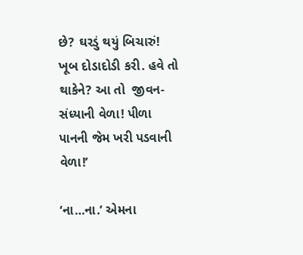છે? ઘરડું થયું બિચારું! ખૂબ દોડાદોડી કરી. હવે તો થાકેને? આ તો  જીવન-સંધ્યાની વેળા! પીળા પાનની જેમ ખરી પડવાની વેળા!’

‘ના…ના.’ એમના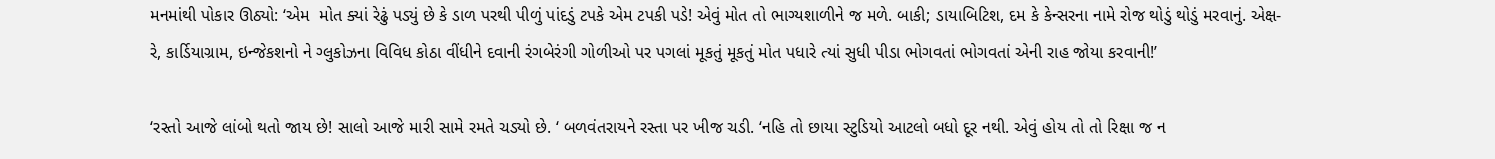મનમાંથી પોકાર ઊઠ્યો: ‘એમ  મોત ક્યાં રેઢું પડ્યું છે કે ડાળ પરથી પીળું પાંદડું ટપકે એમ ટપકી પડે! એવું મોત તો ભાગ્યશાળીને જ મળે. બાકી; ડાયાબિટિશ, દમ કે કેન્સરના નામે રોજ થોડું થોડું મરવાનું. એક્ષ-રે, કાર્ડિયાગ્રામ, ઇન્જેકશનો ને ગ્લુકોઝના વિવિધ કોઠા વીંધીને દવાની રંગબેરંગી ગોળીઓ પર પગલાં મૂકતું મૂકતું મોત પધારે ત્યાં સુધી પીડા ભોગવતાં ભોગવતાં એની રાહ જોયા કરવાની!’

‘રસ્તો આજે લાંબો થતો જાય છે! સાલો આજે મારી સામે રમતે ચડ્યો છે. ‘ બળવંતરાયને રસ્તા પર ખીજ ચડી. ‘નહિ તો છાયા સ્ટુડિયો આટલો બધો દૂર નથી. એવું હોય તો તો રિક્ષા જ ન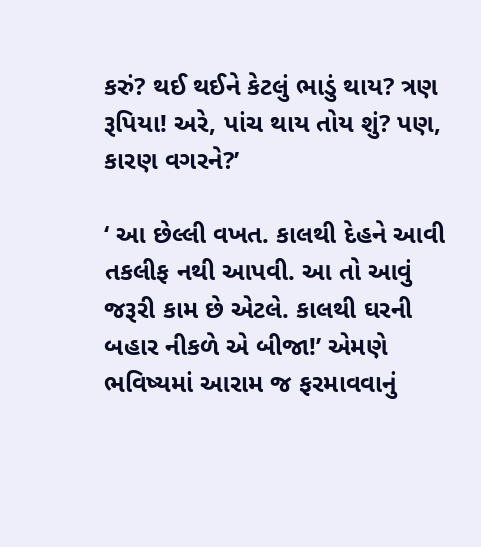કરું? થઈ થઈને કેટલું ભાડું થાય? ત્રણ રૂપિયા! અરે, પાંચ થાય તોય શું? પણ, કારણ વગરને?’

‘ આ છેલ્લી વખત. કાલથી દેહને આવી તકલીફ નથી આપવી. આ તો આવું જરૂરી કામ છે એટલે. કાલથી ઘરની બહાર નીકળે એ બીજા!’ એમણે  ભવિષ્યમાં આરામ જ ફરમાવવાનું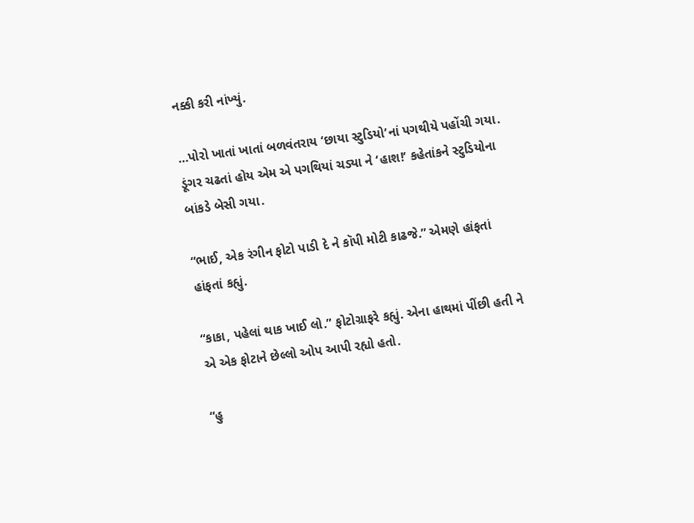નક્કી કરી નાંખ્યું.

…પોરો ખાતાં ખાતાં બળવંતરાય ‘છાયા સ્ટુડિયો’નાં પગથીયે પહોંચી ગયા. ડૂંગર ચઢતાં હોય એમ એ પગથિયાં ચડ્યા ને ‘હાશ!’ કહેતાંકને સ્ટુડિયોના બાંકડે બેસી ગયા.

“ભાઈ, એક રંગીન ફોટો પાડી દે ને કૉપી મોટી કાઢજે.” એમણે હાંફતાં હાંફતાં કહ્યું.

“કાકા, પહેલાં થાક ખાઈ લો.” ફોટોગ્રાફરે કહ્યું. એના હાથમાં પીંછી હતી ને એ એક ફોટાને છેલ્લો ઓપ આપી રહ્યો હતો.

“હુ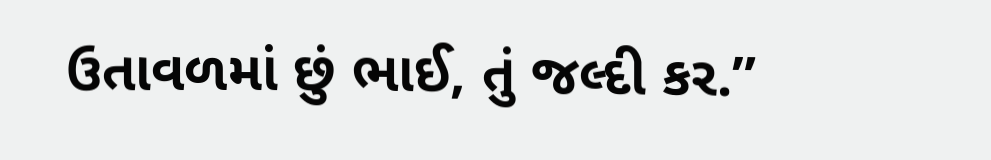ઉતાવળમાં છું ભાઈ, તું જલ્દી કર.”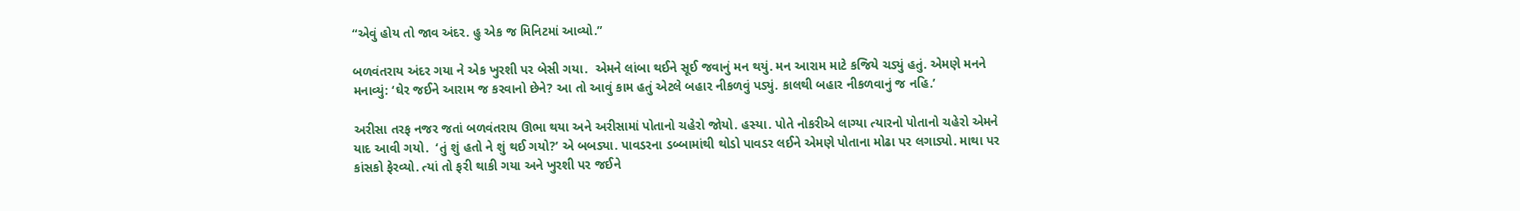“એવું હોય તો જાવ અંદર. હુ એક જ મિનિટમાં આવ્યો.”

બળવંતરાય અંદર ગયા ને એક ખુરશી પર બેસી ગયા.  એમને લાંબા થઈને સૂઈ જવાનું મન થયું. મન આરામ માટે કજિયે ચડ્યું હતું. એમણે મનને મનાવ્યું: ‘ઘેર જઈને આરામ જ કરવાનો છેને? આ તો આવું કામ હતું એટલે બહાર નીકળવું પડ્યું. કાલથી બહાર નીકળવાનું જ નહિ.’

અરીસા તરફ નજર જતાં બળવંતરાય ઊભા થયા અને અરીસામાં પોતાનો ચહેરો જોયો. હસ્યા. પોતે નોકરીએ લાગ્યા ત્યારનો પોતાનો ચહેરો એમને યાદ આવી ગયો.  ‘તું શું હતો ને શું થઈ ગયો?’ એ બબડ્યા. પાવડરના ડબ્બામાંથી થોડો પાવડર લઈને એમણે પોતાના મોઢા પર લગાડ્યો. માથા પર કાંસકો ફેરવ્યો. ત્યાં તો ફરી થાકી ગયા અને ખુરશી પર જઈને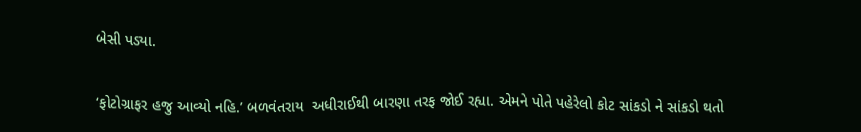બેસી પડ્યા.

‘ફોટોગ્રાફર હજુ આવ્યો નહિ.’ બળવંતરાય  અધીરાઈથી બારણા તરફ જોઈ રહ્યા. એમને પોતે પહેરેલો કોટ સાંકડો ને સાંકડો થતો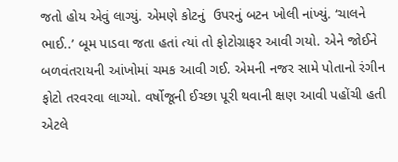જતો હોય એવું લાગ્યું. એમણે કોટનું  ઉપરનું બટન ખોલી નાંખ્યું. ‘ચાલને ભાઈ..’ બૂમ પાડવા જતા હતાં ત્યાં તો ફોટોગ્રાફર આવી ગયો. એને જોઈને બળવંતરાયની આંખોમાં ચમક આવી ગઈ. એમની નજર સામે પોતાનો રંગીન ફોટો તરવરવા લાગ્યો. વર્ષોજૂની ઈચ્છા પૂરી થવાની ક્ષણ આવી પહોંચી હતી એટલે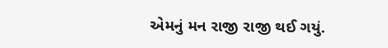એમનું મન રાજી રાજી થઈ ગયું.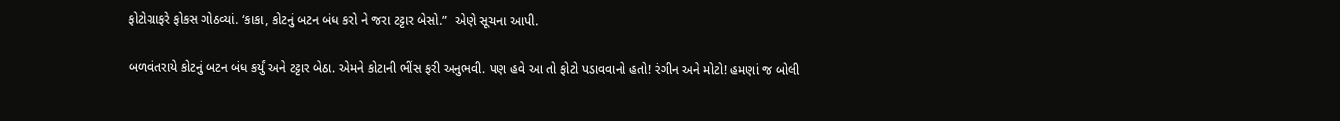ફોટોગ્રાફરે ફોકસ ગોઠવ્યાં. ‘કાકા, કોટનું બટન બંધ કરો ને જરા ટટ્ટાર બેસો.”  એણે સૂચના આપી.

બળવંતરાયે કોટનું બટન બંધ કર્યું અને ટટ્ટાર બેઠા. એમને કોટાની ભીંસ ફરી અનુભવી. પણ હવે આ તો ફોટો પડાવવાનો હતો! રંગીન અને મોટો! હમણાં જ બોલી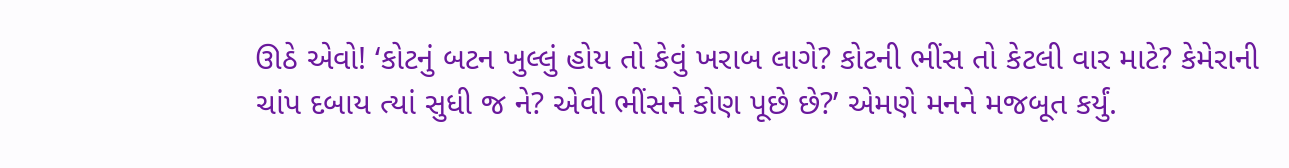ઊઠે એવો! ‘કોટનું બટન ખુલ્લું હોય તો કેવું ખરાબ લાગે? કોટની ભીંસ તો કેટલી વાર માટે? કેમેરાની ચાંપ દબાય ત્યાં સુધી જ ને? એવી ભીંસને કોણ પૂછે છે?’ એમણે મનને મજબૂત કર્યું.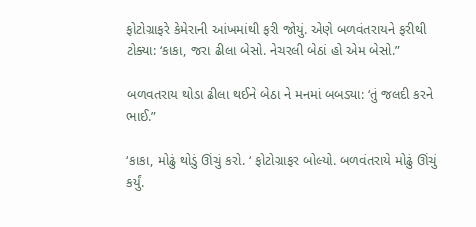ફોટોગ્રાફરે કેમેરાની આંખમાંથી ફરી જોયું. એણે બળવંતરાયને ફરીથી ટોક્યા: ‘કાકા, જરા ઢીલા બેસો. નેચરલી બેઠાં હો એમ બેસો.”

બળવતરાય થોડા ઢીલા થઈને બેઠા ને મનમાં બબડ્યા: ‘તું જલદી કરને ભાઈ.”

‘કાકા, મોઢું થોડું ઊંચું કરો. ‘ ફોટોગ્રાફર બોલ્યો. બળવંતરાયે મોઢું ઊંચું કર્યું.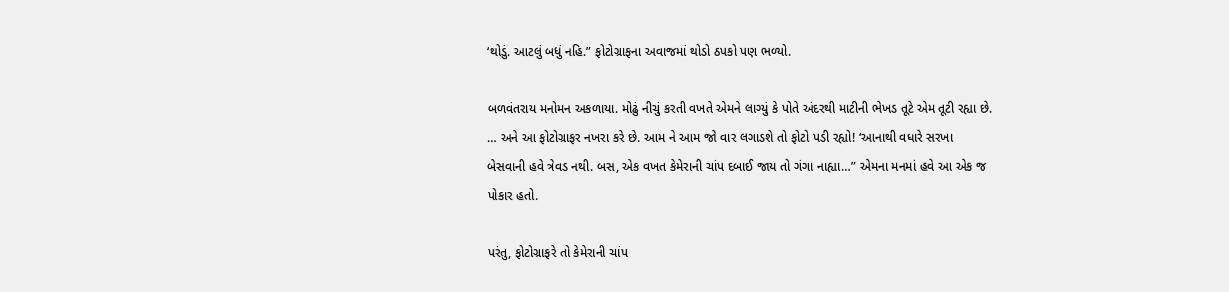‘થોડું. આટલું બધું નહિ.” ફોટોગ્રાફના અવાજમાં થોડો ઠપકો પણ ભળ્યો.

બળવંતરાય મનોમન અકળાયા. મોઢું નીચું કરતી વખતે એમને લાગ્યું કે પોતે અંદરથી માટીની ભેખડ તૂટે એમ તૂટી રહ્યા છે. … અને આ ફોટોગ્રાફર નખરા કરે છે. આમ ને આમ જો વાર લગાડશે તો ફોટો પડી રહ્યો! ‘આનાથી વધારે સરખા બેસવાની હવે ત્રેવડ નથી. બસ, એક વખત કેમેરાની ચાંપ દબાઈ જાય તો ગંગા નાહ્યા…” એમના મનમાં હવે આ એક જ પોકાર હતો.

પરંતુ, ફોટોગ્રાફરે તો કેમેરાની ચાંપ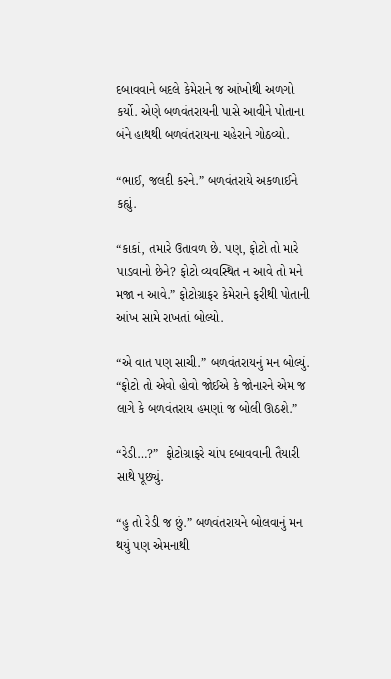દબાવવાને બદલે કેમેરાને જ આંખોથી અળગો કર્યો. એણે બળવંતરાયની પાસે આવીને પોતાના બંને હાથથી બળવંતરાયના ચહેરાને ગોઠવ્યો.

“ભાઈ, જલદી કરને.” બળવંતરાયે અકળાઈને કહ્યું.

“કાકાં, તમારે ઉતાવળ છે. પણ, ફોટો તો મારે પાડવાનો છેને? ફોટો વ્યવસ્થિત ન આવે તો મને મજા ન આવે.” ફોટોગ્રાફર કેમેરાને ફરીથી પોતાની આંખ સામે રાખતાં બોલ્યો.

“એ વાત પણ સાચી.” બળવંતરાયનું મન બોલ્યું. “ફોટો તો એવો હોવો જોઈએ કે જોનારને એમ જ લાગે કે બળવંતરાય હમણાં જ બોલી ઊઠશે.”

“રેડી…?”  ફોટોગ્રાફરે ચાંપ દબાવવાની તૈયારી સાથે પૂછ્યું.

“હુ તો રેડી જ છું.” બળવંતરાયને બોલવાનું મન થયું પણ એમનાથી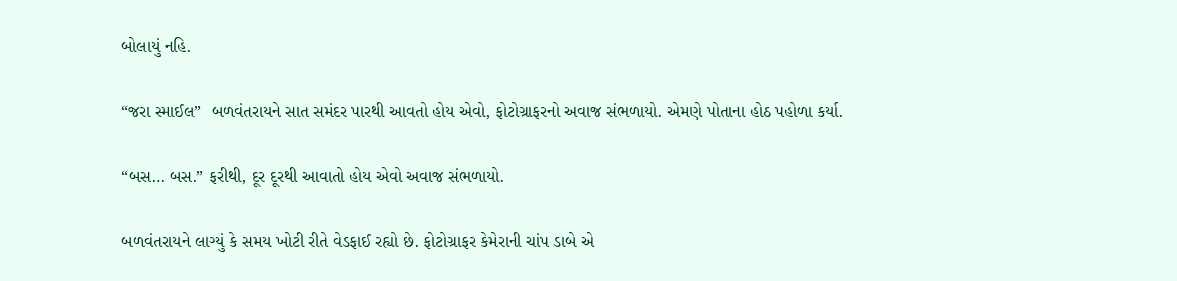બોલાયું નહિ.

“જરા સ્માઈલ”  બળવંતરાયને સાત સમંદર પારથી આવતો હોય એવો, ફોટોગ્રાફરનો અવાજ સંભળાયો. એમણે પોતાના હોઠ પહોળા કર્યા.

“બસ… બસ.” ફરીથી, દૂર દૂરથી આવાતો હોય એવો અવાજ સંભળાયો.

બળવંતરાયને લાગ્યું કે સમય ખોટી રીતે વેડફાઈ રહ્યો છે. ફોટોગ્રાફર કેમેરાની ચાંપ ડાબે એ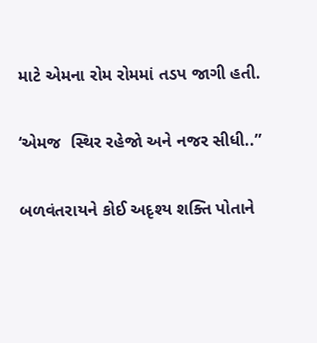માટે એમના રોમ રોમમાં તડપ જાગી હતી.

‘એમજ  સ્થિર રહેજો અને નજર સીધી..”

બળવંતરાયને કોઈ અદૃશ્ય શક્તિ પોતાને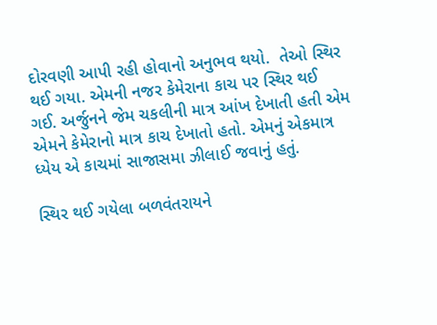દોરવણી આપી રહી હોવાનો અનુભવ થયો.  તેઓ સ્થિર થઈ ગયા. એમની નજર કેમેરાના કાચ પર સ્થિર થઈ ગઈ. અર્જુનને જેમ ચકલીની માત્ર આંખ દેખાતી હતી એમ એમને કેમેરાનો માત્ર કાચ દેખાતો હતો. એમનું એકમાત્ર ધ્યેય એ કાચમાં સાજાસમા ઝીલાઈ જવાનું હતું.

સ્થિર થઈ ગયેલા બળવંતરાયને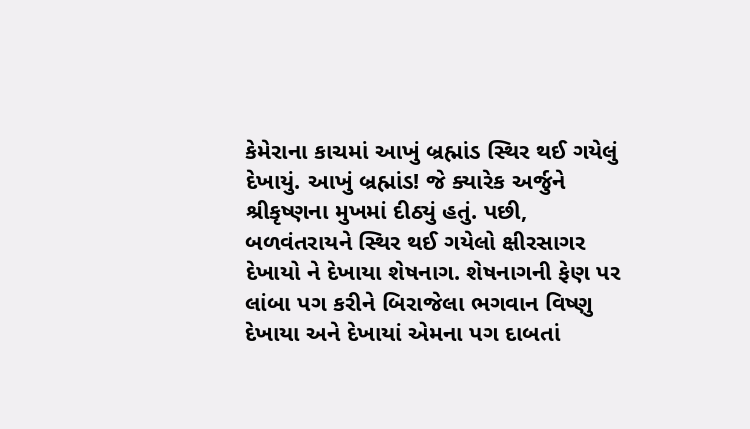કેમેરાના કાચમાં આખું બ્રહ્માંડ સ્થિર થઈ ગયેલું દેખાયું. આખું બ્રહ્માંડ! જે ક્યારેક અર્જુને શ્રીકૃષ્ણના મુખમાં દીઠ્યું હતું. પછી, બળવંતરાયને સ્થિર થઈ ગયેલો ક્ષીરસાગર દેખાયો ને દેખાયા શેષનાગ. શેષનાગની ફેણ પર લાંબા પગ કરીને બિરાજેલા ભગવાન વિષ્ણુ દેખાયા અને દેખાયાં એમના પગ દાબતાં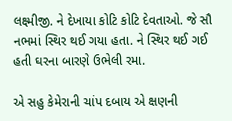લક્ષ્મીજી. ને દેખાયા કોટિ કોટિ દેવતાઓ. જે સૌ નભમાં સ્થિર થઈ ગયા હતા. ને સ્થિર થઈ ગઈ હતી ઘરના બારણે ઉભેલી રમા.

એ સહુ કેમેરાની ચાંપ દબાય એ ક્ષણની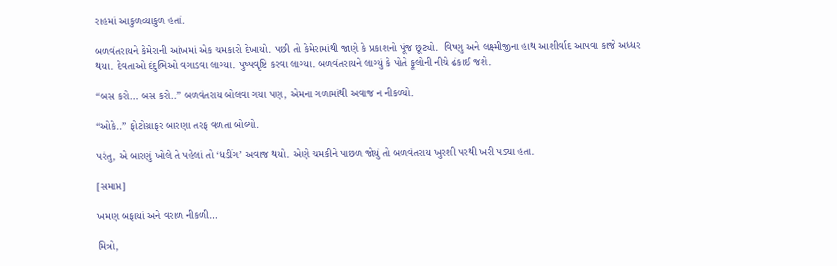રાહમાં આકુળવ્યાકુળ હતાં.

બળવંતરાયને કેમેરાની આંખમાં એક ચમકારો દેખાયો. પછી તો કેમેરામાંથી જાણે કે પ્રકાશનો પૂંજ છૂટ્યો.  વિષ્ણુ અને લક્ષ્મીજીના હાથ આશીર્વાદ આપવા કાજે અધ્ધર થયા. દેવતાઓ દંદુભિઓ વગાડવા લાગ્યા. પુષ્પવૃષ્ટિ કરવા લાગ્યા. બળવંતરાયને લાગ્યું કે પોતે ફૂલોની નીચે ઢંકાઈ જશે.

“બસ કરો… બસ કરો..” બળવંતરાય બોલવા ગયા પણ, એમના ગળામાંથી અવાજ ન નીકળ્યો.

“ઓકે..” ફોટોગ્રાફર બારણા તરફ વળતા બોલ્યો.

પરંતુ, એ બારણું ખોલે તે પહેલાં તો ‘ધડીંગ’ અવાજ થયો. એણે ચમકીને પાછળ જોયું તો બળવંતરાય ખુરશી પરથી ખરી પડ્યા હતા.

[સમાપ્ત]

ખમણ બફાયાં અને વરાળ નીકળી…

મિત્રો,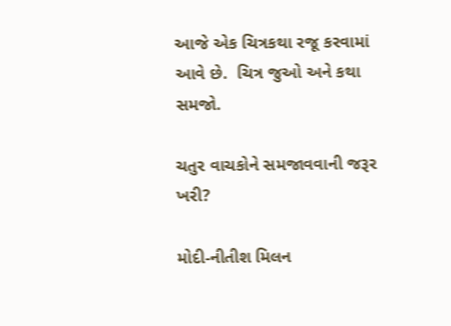આજે એક ચિત્રકથા રજૂ કરવામાં આવે છે.  ચિત્ર જુઓ અને કથા સમજો.

ચતુર વાચકોને સમજાવવાની જરૂર ખરી?

મોદી-નીતીશ મિલન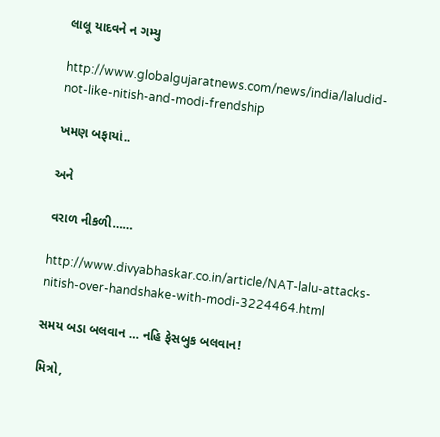લાલૂ યાદવને ન ગમ્યુ

http://www.globalgujaratnews.com/news/india/laludid-not-like-nitish-and-modi-frendship

ખમણ બફાયાં..

અને

વરાળ નીકળી……

http://www.divyabhaskar.co.in/article/NAT-lalu-attacks-nitish-over-handshake-with-modi-3224464.html

સમય બડા બલવાન … નહિ ફેસબુક બલવાન!

મિત્રો,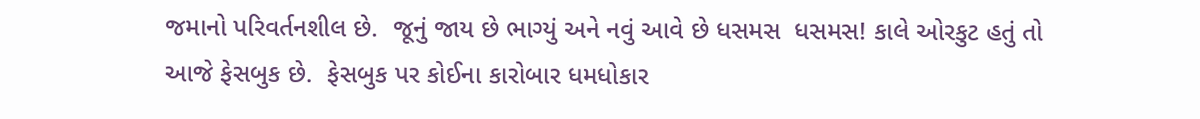જમાનો પરિવર્તનશીલ છે.  જૂનું જાય છે ભાગ્યું અને નવું આવે છે ધસમસ  ધસમસ! કાલે ઓરકુટ હતું તો આજે ફેસબુક છે.  ફેસબુક પર કોઈના કારોબાર ધમધોકાર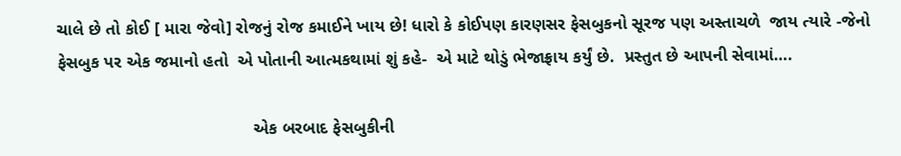ચાલે છે તો કોઈ [ મારા જેવો] રોજનું રોજ કમાઈને ખાય છે! ધારો કે કોઈપણ કારણસર ફેસબુકનો સૂરજ પણ અસ્તાચળે  જાય ત્યારે -જેનો ફેસબુક પર એક જમાનો હતો  એ પોતાની આત્મકથામાં શું કહે-  એ માટે થોડું ભેજાફ્રાય કર્યું છે.  પ્રસ્તુત છે આપની સેવામાં….

                                         એક બરબાદ ફેસબુકીની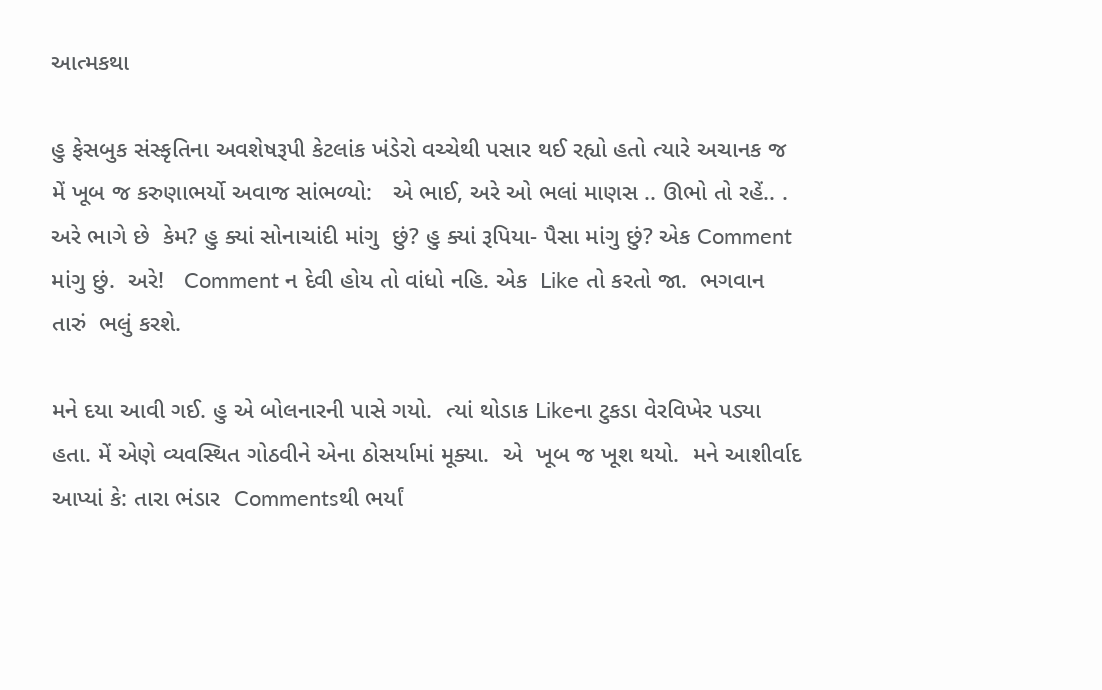આત્મકથા

હુ ફેસબુક સંસ્કૃતિના અવશેષરૂપી કેટલાંક ખંડેરો વચ્ચેથી પસાર થઈ રહ્યો હતો ત્યારે અચાનક જ મેં ખૂબ જ કરુણાભર્યો અવાજ સાંભળ્યો:   એ ભાઈ, અરે ઓ ભલાં માણસ .. ઊભો તો રહેં.. . અરે ભાગે છે  કેમ? હુ ક્યાં સોનાચાંદી માંગુ  છું? હુ ક્યાં રૂપિયા- પૈસા માંગુ છું? એક Comment માંગુ છું.  અરે!   Comment ન દેવી હોય તો વાંધો નહિ. એક  Like તો કરતો જા.  ભગવાન તારું  ભલું કરશે.

મને દયા આવી ગઈ. હુ એ બોલનારની પાસે ગયો.  ત્યાં થોડાક Likeના ટુકડા વેરવિખેર પડ્યા હતા. મેં એણે વ્યવસ્થિત ગોઠવીને એના ઠોસર્યામાં મૂક્યા.  એ  ખૂબ જ ખૂશ થયો.  મને આશીર્વાદ આપ્યાં કે: તારા ભંડાર  Commentsથી ભર્યાં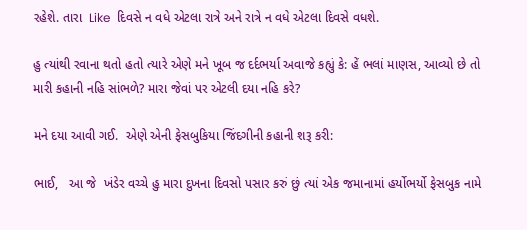રહેશે. તારા  Like  દિવસે ન વધે એટલા રાત્રે અને રાત્રે ન વધે એટલા દિવસે વધશે.

હુ ત્યાંથી રવાના થતો હતો ત્યારે એણે મને ખૂબ જ દર્દભર્યા અવાજે કહ્યું કે: હેં ભલાં માણસ, આવ્યો છે તો મારી કહાની નહિ સાંભળે? મારા જેવાં પર એટલી દયા નહિ કરે?

મને દયા આવી ગઈ.  એણે એની ફેસબુકિયા જિંદગીની કહાની શરૂ કરી:

ભાઈ,   આ જે  ખંડેર વચ્ચે હુ મારા દુખના દિવસો પસાર કરું છું ત્યાં એક જમાનામાં હર્યોભર્યો ફેસબુક નામે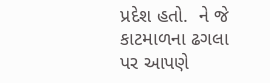પ્રદેશ હતો.  ને જે કાટમાળના ઢગલા પર આપણે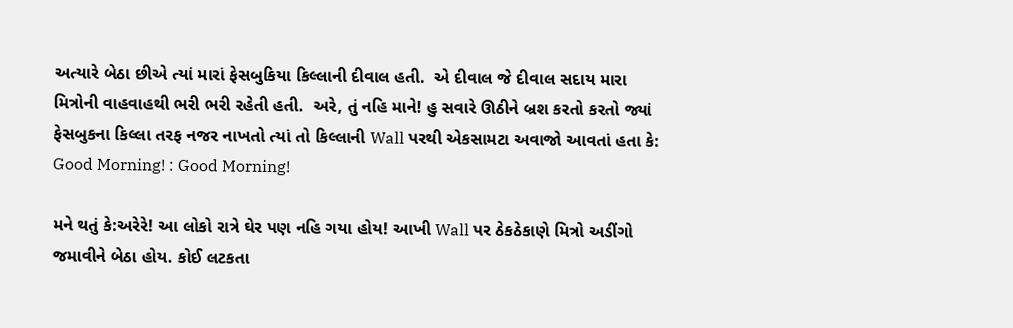અત્યારે બેઠા છીએ ત્યાં મારાં ફેસબુકિયા કિલ્લાની દીવાલ હતી.  એ દીવાલ જે દીવાલ સદાય મારા મિત્રોની વાહવાહથી ભરી ભરી રહેતી હતી.  અરે, તું નહિ માને! હુ સવારે ઊઠીને બ્રશ કરતો કરતો જ્યાં ફેસબુકના કિલ્લા તરફ નજર નાખતો ત્યાં તો કિલ્લાની Wall પરથી એકસામટા અવાજો આવતાં હતા કે: Good Morning! : Good Morning!

મને થતું કે:અરેરે! આ લોકો રાત્રે ઘેર પણ નહિ ગયા હોય! આખી Wall પર ઠેકઠેકાણે મિત્રો અડીંગો જમાવીને બેઠા હોય. કોઈ લટકતા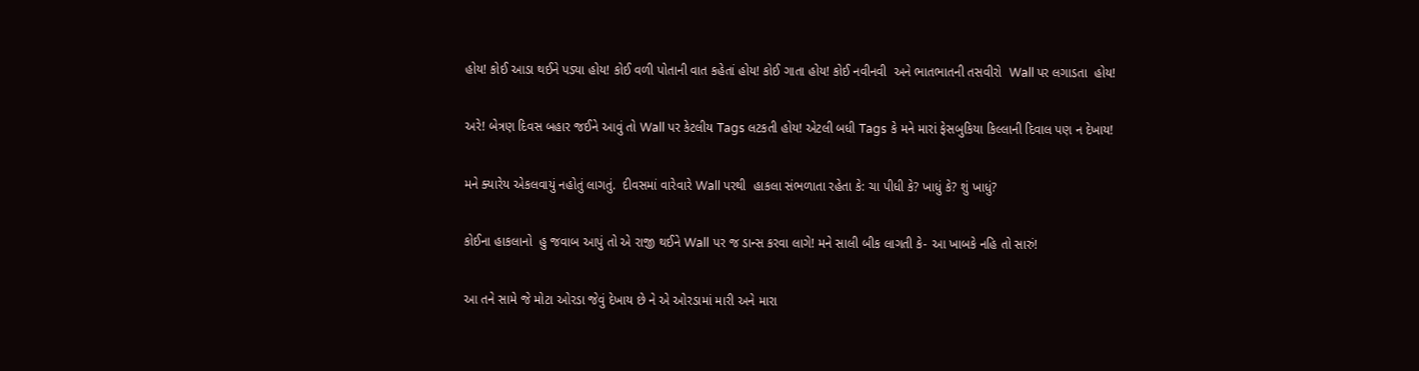હોય! કોઈ આડા થઈને પડ્યા હોય! કોઈ વળી પોતાની વાત કહેતાં હોય! કોઈ ગાતા હોય! કોઈ નવીનવી  અને ભાતભાતની તસવીરો  Wall પર લગાડતા  હોય!

અરે! બેત્રણ દિવસ બહાર જઈને આવું તો Wall પર કેટલીય Tags લટકતી હોય! એટલી બધી Tags કે મને મારાં ફેસબુકિયા કિલ્લાની દિવાલ પણ ન દેખાય!

મને ક્યારેય એકલવાયું નહોતું લાગતું.  દીવસમાં વારેવારે Wall પરથી  હાકલા સંભળાતા રહેતા કે: ચા પીધી કે? ખાધું કે? શું ખાધું?

કોઈના હાકલાનો  હુ જવાબ આપું તો એ રાજી થઈને Wall પર જ ડાન્સ કરવા લાગે! મને સાલી બીક લાગતી કે- આ ખાબકે નહિ તો સારું!

આ તને સામે જે મોટા ઓરડા જેવું દેખાય છે ને એ ઓરડામાં મારી અને મારા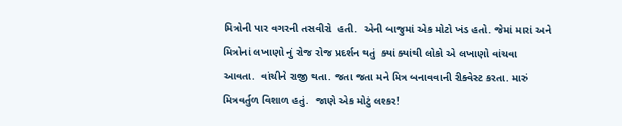મિત્રોની પાર વગરની તસવીરો  હતી.  એની બાજુમાં એક મોટો ખંડ હતો. જેમાં મારાં અને મિત્રોનાં લખાણો નું રોજ રોજ પ્રદર્શન થતું  ક્યાં ક્યાંથી લોકો એ લખાણો વાંચવા આવતા.  વાંચીને રાજી થતા. જતા જતા મને મિત્ર બનાવવાની રીક્વેસ્ટ કરતા. મારું મિત્રવર્તુળ વિશાળ હતું.  જાણે એક મોટું લશ્કર!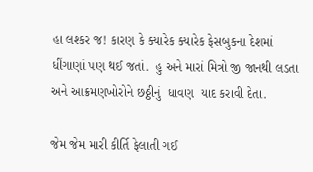હા લશ્કર જ! કારણ કે ક્યારેક ક્યારેક ફેસબુકના દેશમાં ધીંગાણાં પણ થઈ જતાં.  હુ અને મારાં મિત્રો જી જાનથી લડતા અને આક્રમણખોરોને છઠ્ઠીનું  ધાવણ  યાદ કરાવી દેતા.

જેમ જેમ મારી કીર્તિ ફેલાતી ગઈ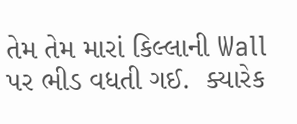તેમ તેમ મારાં કિલ્લાની Wall પર ભીડ વધતી ગઈ.  ક્યારેક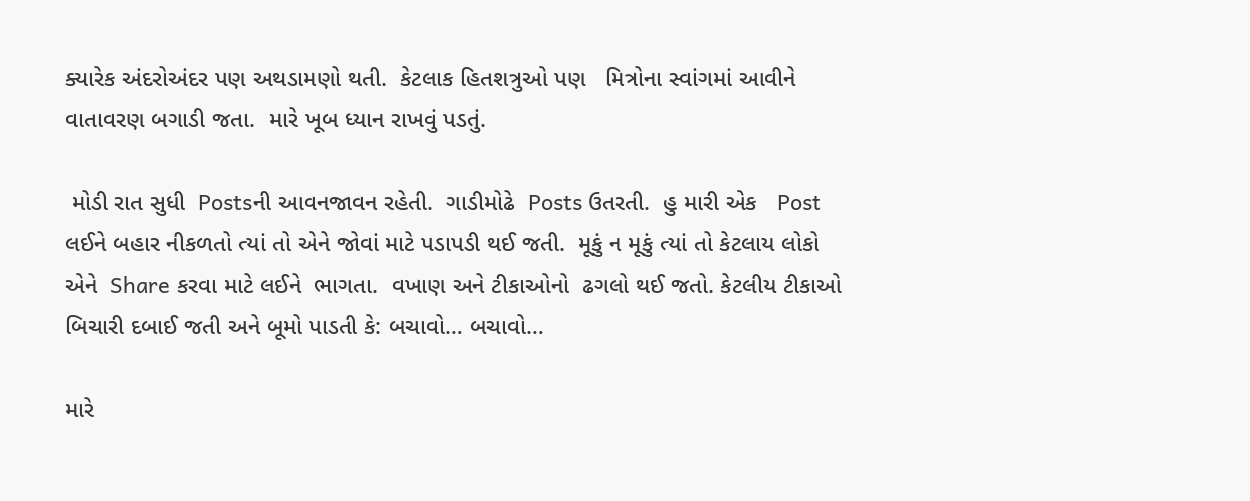ક્યારેક અંદરોઅંદર પણ અથડામણો થતી.  કેટલાક હિતશત્રુઓ પણ   મિત્રોના સ્વાંગમાં આવીને વાતાવરણ બગાડી જતા.  મારે ખૂબ ધ્યાન રાખવું પડતું.

 મોડી રાત સુધી  Postsની આવનજાવન રહેતી.  ગાડીમોઢે  Posts ઉતરતી.  હુ મારી એક   Post લઈને બહાર નીકળતો ત્યાં તો એને જોવાં માટે પડાપડી થઈ જતી.  મૂકું ન મૂકું ત્યાં તો કેટલાય લોકો  એને  Share કરવા માટે લઈને  ભાગતા.  વખાણ અને ટીકાઓનો  ઢગલો થઈ જતો. કેટલીય ટીકાઓ બિચારી દબાઈ જતી અને બૂમો પાડતી કે: બચાવો… બચાવો…

મારે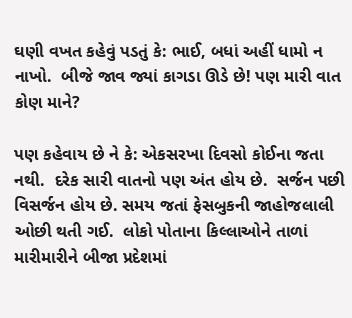ઘણી વખત કહેવું પડતું કે: ભાઈ, બધાં અહીં ધામો ન નાખો.  બીજે જાવ જ્યાં કાગડા ઊડે છે! પણ મારી વાત કોણ માને?

પણ કહેવાય છે ને કે: એકસરખા દિવસો કોઈના જતા નથી.  દરેક સારી વાતનો પણ અંત હોય છે.  સર્જન પછી વિસર્જન હોય છે. સમય જતાં ફેસબુકની જાહોજલાલી ઓછી થતી ગઈ.  લોકો પોતાના કિલ્લાઓને તાળાં મારીમારીને બીજા પ્રદેશમાં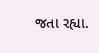જતા રહ્યા.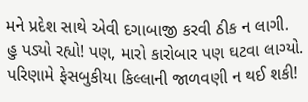મને પ્રદેશ સાથે એવી દગાબાજી કરવી ઠીક ન લાગી.  હુ પડ્યો રહ્યો! પણ, મારો કારોબાર પણ ઘટવા લાગ્યો. પરિણામે ફેસબુકીયા કિલ્લાની જાળવણી ન થઈ શકી!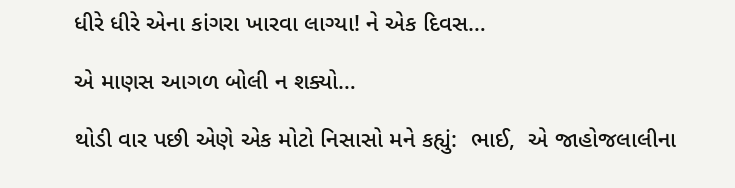ધીરે ધીરે એના કાંગરા ખારવા લાગ્યા! ને એક દિવસ…

એ માણસ આગળ બોલી ન શક્યો…

થોડી વાર પછી એણે એક મોટો નિસાસો મને કહ્યું:  ભાઈ,  એ જાહોજલાલીના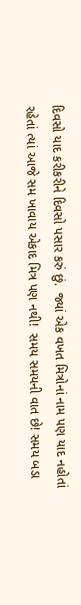દિવસો યાદ કરીકરીને દિવસો પસાર કરું છું.  જ્યાં એક વખત મિત્રોનાં નામ પણ યાદ નહોતાં રહેતાં ત્યાં આજે સમ ખાવાય એકાદ મિત્ર પણ નથી!  સમય સમયની વાત છે! સમય બડા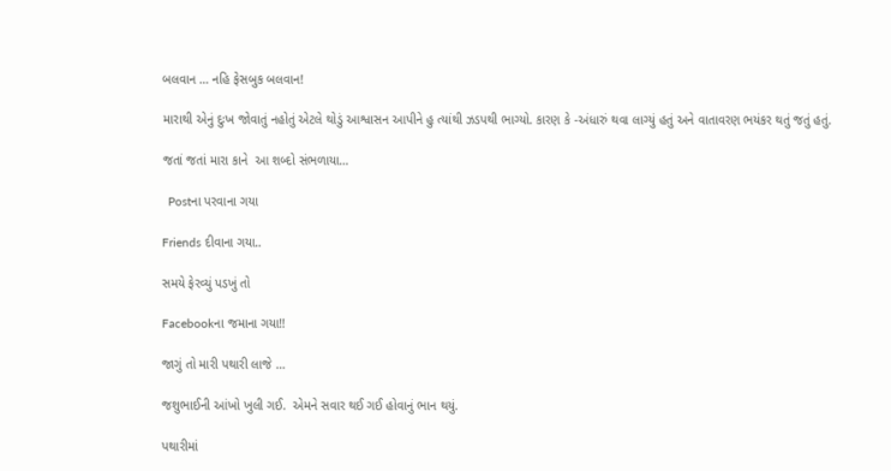બલવાન … નહિ ફેસબુક બલવાન!

મારાથી એનું દુઃખ જોવાતું નહોતું એટલે થોડું આશ્વાસન આપીને હુ ત્યાંથી ઝડપથી ભાગ્યો. કારણ કે -અંધારું થવા લાગ્યું હતું અને વાતાવરણ ભયંકર થતું જતું હતું.

જતાં જતાં મારા કાને  આ શબ્દો સંભળાયા…

  Postના પરવાના ગયા

Friends દીવાના ગયા..

સમયે ફેરવ્યું પડખું તો

Facebookના જમાના ગયા!!

જાગું તો મારી પથારી લાજે …

જશુભાઈની આંખો ખુલી ગઈ.  એમને સવાર થઈ ગઈ હોવાનું ભાન થયું.

પથારીમાં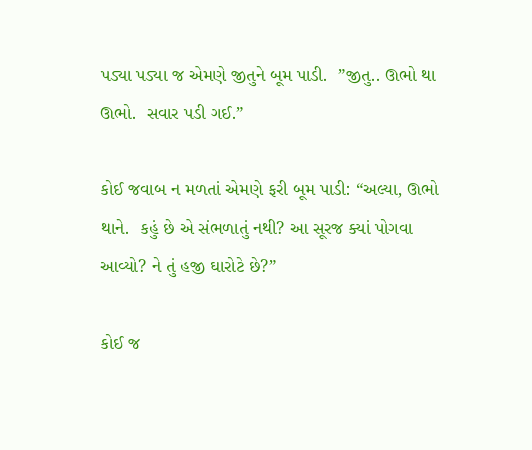પડ્યા પડ્યા જ એમણે જીતુને બૂમ પાડી.  ”જીતુ.. ઊભો થા ઊભો.  સવાર પડી ગઈ.”

કોઈ જવાબ ન મળતાં એમણે ફરી બૂમ પાડી: “અલ્યા, ઊભો થાને.  કહું છે એ સંભળાતું નથી? આ સૂરજ ક્યાં પોગવા આવ્યો? ને તું હજી ઘારોટે છે?”

કોઈ જ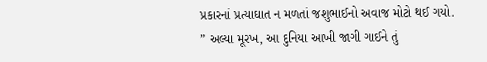પ્રકારનાં પ્રત્યાઘાત ન મળતાં જશુભાઈનો અવાજ મોટો થઈ ગયો. ” અલ્યા મૂરખ, આ દુનિયા આખી જાગી ગાઈને તું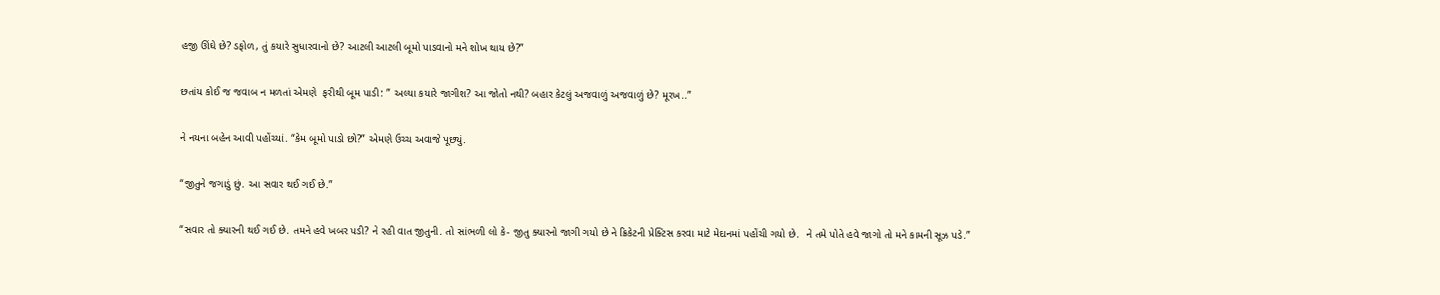હજી ઊંઘે છે? ડફોળ, તું કયારે સુધારવાનો છે? આટલી આટલી બૂમો પાડવાનો મને શોખ થાય છે?”

છતાંય કોઈ જ જવાબ ન મળતાં એમણે  ફરીથી બૂમ પાડી: ” અલ્યા કયારે જાગીશ? આ જોતો નથી? બહાર કેટલું અજવાળું અજવાળું છે? મૂરખ..”

ને નયના બહેન આવી પહોંચ્યાં. “કેમ બૂમો પાડો છો?” એમણે ઉચ્ચ અવાજે પૂછ્યું.

“જીતુને જગાડું છું. આ સવાર થઈ ગઈ છે.”

“સવાર તો ક્યારની થઈ ગઈ છે. તમને હવે ખબર પડી? ને રહી વાત જીતુની. તો સાંભળી લો કે- જીતુ ક્યારનો જાગી ગયો છે ને ક્રિકેટની પ્રેક્ટિસ કરવા માટે મેદાનમાં પહોંચી ગયો છે.  ને તમે પોતે હવે જાગો તો મને કામની સૂઝ પડે.”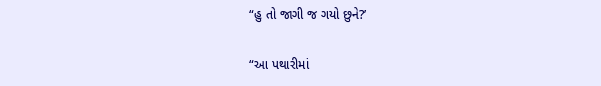“હુ તો જાગી જ ગયો છુને?’

“આ પથારીમાં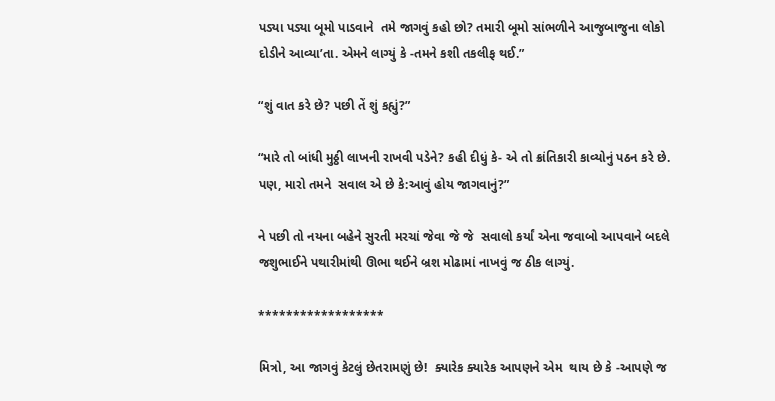પડ્યા પડ્યા બૂમો પાડવાને  તમે જાગવું કહો છો? તમારી બૂમો સાંભળીને આજુબાજુના લોકો દોડીને આવ્યા’તા. એમને લાગ્યું કે -તમને કશી તકલીફ થઈ.”

“શું વાત કરે છે? પછી તેં શું કહ્યું?”

“મારે તો બાંધી મુઠ્ઠી લાખની રાખવી પડેને? કહી દીધું કે- એ તો ક્રાંતિકારી કાવ્યોનું પઠન કરે છે. પણ, મારો તમને  સવાલ એ છે કે:આવું હોય જાગવાનું?”

ને પછી તો નયના બહેને સુરતી મરચાં જેવા જે જે  સવાલો કર્યાં એના જવાબો આપવાને બદલે જશુભાઈને પથારીમાંથી ઊભા થઈને બ્રશ મોઢામાં નાખવું જ ઠીક લાગ્યું.

******************

મિત્રો, આ જાગવું કેટલું છેતરામણું છે!  ક્યારેક ક્યારેક આપણને એમ  થાય છે કે -આપણે જ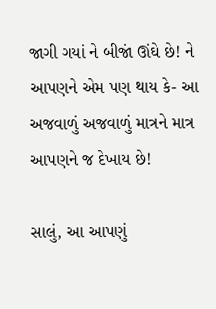જાગી ગયાં ને બીજાં ઊંઘે છે! ને આપણને એમ પણ થાય કે- આ અજવાળું અજવાળું માત્રને માત્ર આપણને જ દેખાય છે!

સાલું, આ આપણું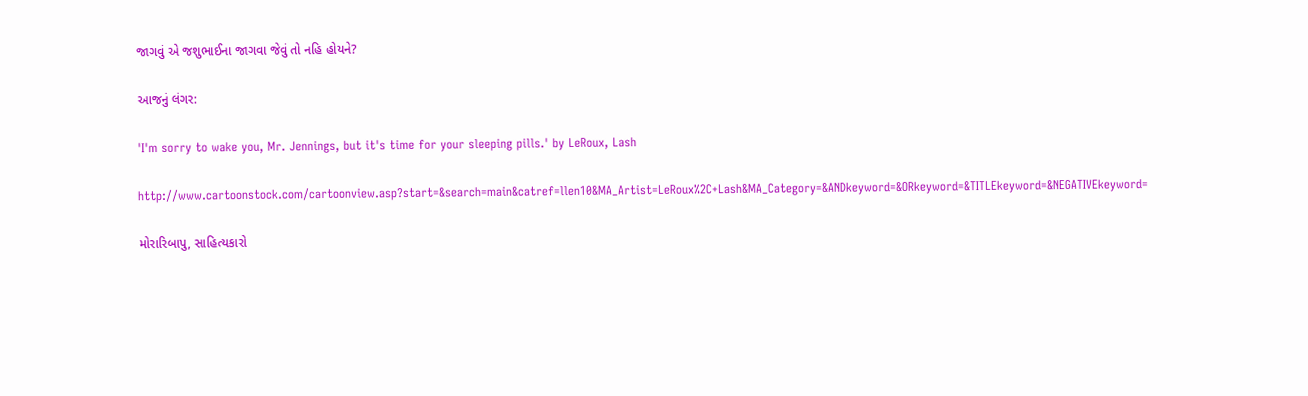જાગવું એ જશુભાઈના જાગવા જેવું તો નહિ હોયને?

આજનું લંગર:

'I'm sorry to wake you, Mr. Jennings, but it's time for your sleeping pills.' by LeRoux, Lash

http://www.cartoonstock.com/cartoonview.asp?start=&search=main&catref=llen10&MA_Artist=LeRoux%2C+Lash&MA_Category=&ANDkeyword=&ORkeyword=&TITLEkeyword=&NEGATIVEkeyword=

મોરારિબાપુ, સાહિત્યકારો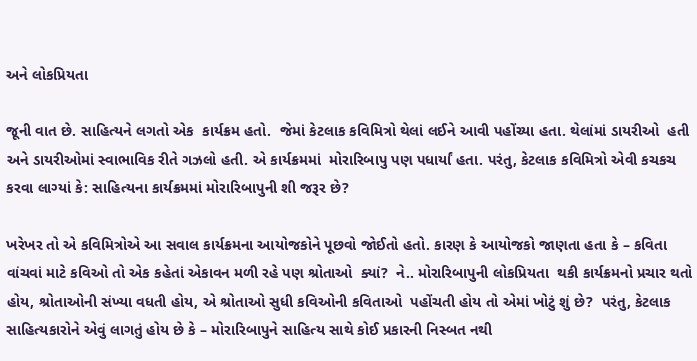અને લોકપ્રિયતા

જૂની વાત છે. સાહિત્યને લગતો એક  કાર્યક્રમ હતો.  જેમાં કેટલાક કવિમિત્રો થેલાં લઈને આવી પહોંચ્યા હતા. થેલાંમાં ડાયરીઓ  હતી અને ડાયરીઓમાં સ્વાભાવિક રીતે ગઝલો હતી. એ કાર્યક્રમમાં  મોરારિબાપુ પણ પધાર્યાં હતા. પરંતુ, કેટલાક કવિમિત્રો એવી કચકચ કરવા લાગ્યાં કે: સાહિત્યના કાર્યક્રમમાં મોરારિબાપુની શી જરૂર છે?

ખરેખર તો એ કવિમિત્રોએ આ સવાલ કાર્યક્રમના આયોજકોને પૂછવો જોઈતો હતો. કારણ કે આયોજકો જાણતા હતા કે – કવિતા વાંચવાં માટે કવિઓ તો એક કહેતાં એકાવન મળી રહે પણ શ્રોતાઓ  ક્યાં?  ને.. મોરારિબાપુની લોકપ્રિયતા  થકી કાર્યક્રમનો પ્રચાર થતો હોય, શ્રોતાઓની સંખ્યા વધતી હોય, એ શ્રોતાઓ સુધી કવિઓની કવિતાઓ  પહોંચતી હોય તો એમાં ખોટું શું છે?  પરંતુ, કેટલાક સાહિત્યકારોને એવું લાગતું હોય છે કે – મોરારિબાપુને સાહિત્ય સાથે કોઈ પ્રકારની નિસ્બત નથી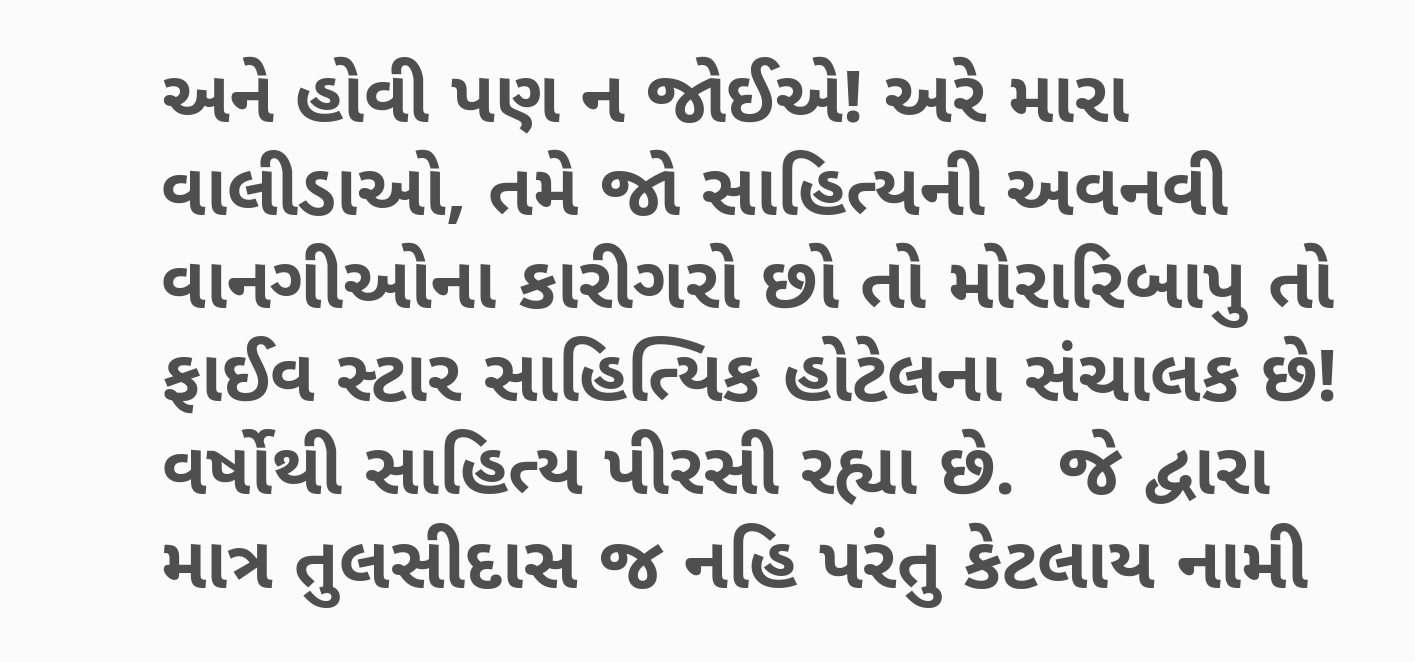અને હોવી પણ ન જોઈએ! અરે મારા વાલીડાઓ, તમે જો સાહિત્યની અવનવી વાનગીઓના કારીગરો છો તો મોરારિબાપુ તો ફાઈવ સ્ટાર સાહિત્યિક હોટેલના સંચાલક છે! વર્ષોથી સાહિત્ય પીરસી રહ્યા છે.  જે દ્વારા માત્ર તુલસીદાસ જ નહિ પરંતુ કેટલાય નામી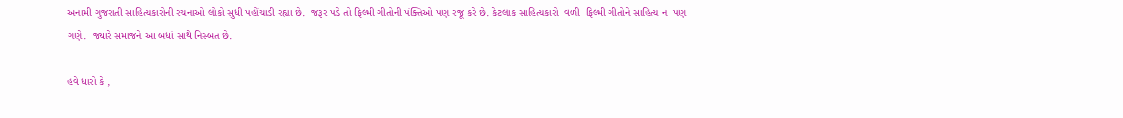અનામી ગુજરાતી સાહિત્યકારોની રચનાઓ લોકો સુધી પહોંચાડી રહ્યા છે.  જરૂર પડે તો ફિલ્મી ગીતોની પંક્તિઓ પણ રજૂ કરે છે. કેટલાક સાહિત્યકારો  વળી  ફિલ્મી ગીતોને સાહિત્ય ન  પણ ગણે.  જ્યારે સમાજને આ બધાં સાથે નિસ્બત છે.

હવે ધારો કે ,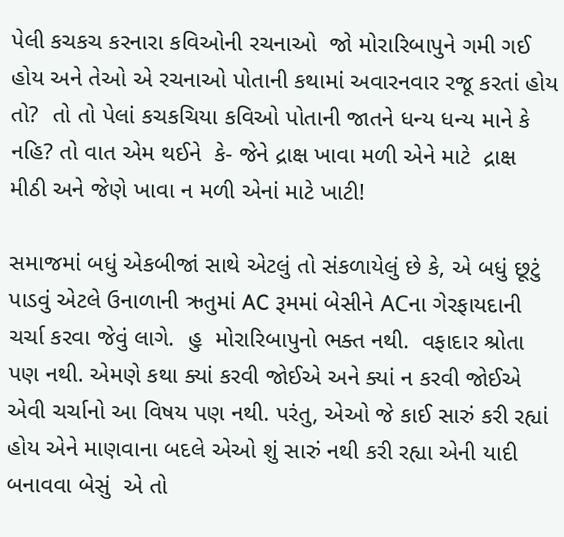પેલી કચકચ કરનારા કવિઓની રચનાઓ  જો મોરારિબાપુને ગમી ગઈ હોય અને તેઓ એ રચનાઓ પોતાની કથામાં અવારનવાર રજૂ કરતાં હોય તો?  તો તો પેલાં કચકચિયા કવિઓ પોતાની જાતને ધન્ય ધન્ય માને કે નહિ? તો વાત એમ થઈને  કે- જેને દ્રાક્ષ ખાવા મળી એને માટે  દ્રાક્ષ મીઠી અને જેણે ખાવા ન મળી એનાં માટે ખાટી!

સમાજમાં બધું એકબીજાં સાથે એટલું તો સંકળાયેલું છે કે, એ બધું છૂટું પાડવું એટલે ઉનાળાની ઋતુમાં AC રૂમમાં બેસીને ACના ગેરફાયદાની ચર્ચા કરવા જેવું લાગે.  હુ  મોરારિબાપુનો ભક્ત નથી.  વફાદાર શ્રોતા પણ નથી. એમણે કથા ક્યાં કરવી જોઈએ અને ક્યાં ન કરવી જોઈએ એવી ચર્ચાનો આ વિષય પણ નથી. પરંતુ, એઓ જે કાઈ સારું કરી રહ્યાં હોય એને માણવાના બદલે એઓ શું સારું નથી કરી રહ્યા એની યાદી બનાવવા બેસું  એ તો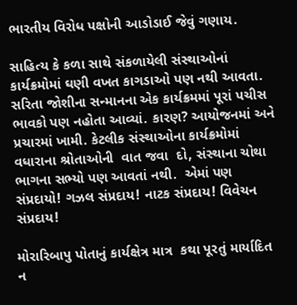ભારતીય વિરોધ પક્ષોની આડોડાઈ જેવું ગણાય.

સાહિત્ય કે કળા સાથે સંકળાયેલી સંસ્થાઓનાં કાર્યક્રમોમાં ઘણી વખત કાગડાઓ પણ નથી આવતા.  સરિતા જોશીના સન્માનના એક કાર્યક્રમમાં પૂરાં પચીસ ભાવકો પણ નહોતા આવ્યાં. કારણ? આયોજનમાં અને પ્રચારમાં ખામી. કેટલીક સંસ્થાઓના કાર્યક્રમોમાં વધારાના શ્રોતાઓની  વાત જવા  દો, સંસ્થાના ચોથા ભાગના સભ્યો પણ આવતાં નથી.  એમાં પણ સંપ્રદાયો! ગઝલ સંપ્રદાય! નાટક સંપ્રદાય! વિવેચન સંપ્રદાય!

મોરારિબાપુ પોતાનું કાર્યક્ષેત્ર માત્ર  કથા પૂરતું માર્યાદિત ન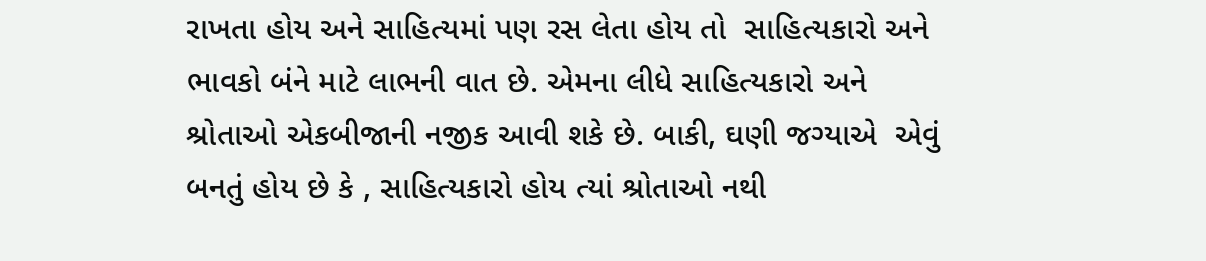રાખતા હોય અને સાહિત્યમાં પણ રસ લેતા હોય તો  સાહિત્યકારો અને ભાવકો બંને માટે લાભની વાત છે. એમના લીધે સાહિત્યકારો અને શ્રોતાઓ એકબીજાની નજીક આવી શકે છે. બાકી, ઘણી જગ્યાએ  એવું બનતું હોય છે કે , સાહિત્યકારો હોય ત્યાં શ્રોતાઓ નથી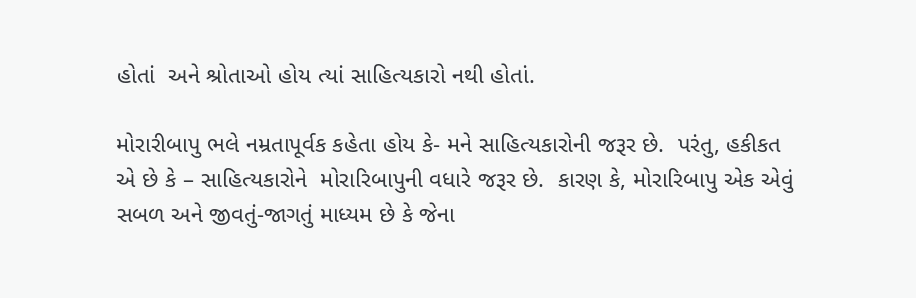હોતાં  અને શ્રોતાઓ હોય ત્યાં સાહિત્યકારો નથી હોતાં.

મોરારીબાપુ ભલે નમ્રતાપૂર્વક કહેતા હોય કે- મને સાહિત્યકારોની જરૂર છે.  પરંતુ, હકીકત એ છે કે – સાહિત્યકારોને  મોરારિબાપુની વધારે જરૂર છે.  કારણ કે, મોરારિબાપુ એક એવું સબળ અને જીવતું-જાગતું માધ્યમ છે કે જેના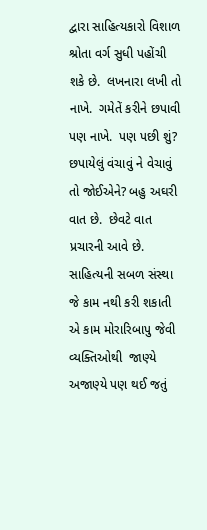દ્વારા સાહિત્યકારો વિશાળ શ્રોતા વર્ગ સુધી પહોંચી શકે છે.  લખનારા લખી તો નાખે.  ગમેતેં કરીને છપાવી પણ નાખે.  પણ પછી શું? છપાયેલું વંચાવું ને વેચાવું તો જોઈએને? બહુ અઘરી વાત છે.  છેવટે વાત પ્રચારની આવે છે. સાહિત્યની સબળ સંસ્થા જે કામ નથી કરી શકાતી એ કામ મોરારિબાપુ જેવી વ્યક્તિઓથી  જાણ્યે અજાણ્યે પણ થઈ જતું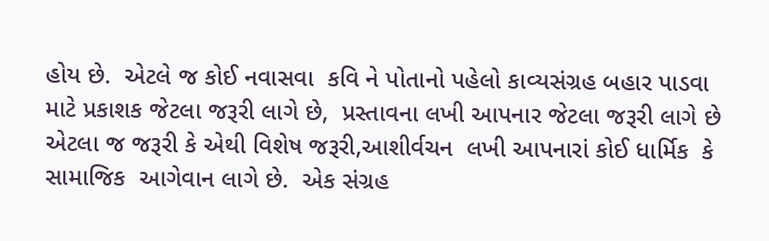હોય છે.  એટલે જ કોઈ નવાસવા  કવિ ને પોતાનો પહેલો કાવ્યસંગ્રહ બહાર પાડવા  માટે પ્રકાશક જેટલા જરૂરી લાગે છે,  પ્રસ્તાવના લખી આપનાર જેટલા જરૂરી લાગે છે એટલા જ જરૂરી કે એથી વિશેષ જરૂરી,આશીર્વચન  લખી આપનારાં કોઈ ધાર્મિક  કે  સામાજિક  આગેવાન લાગે છે.  એક સંગ્રહ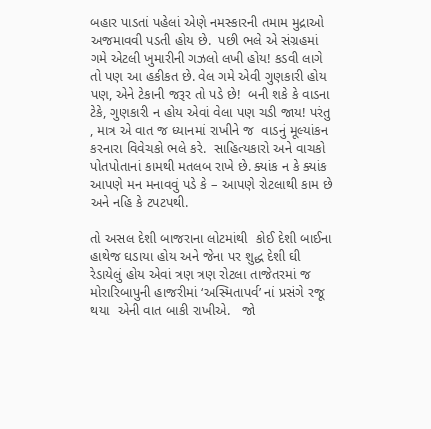બહાર પાડતાં પહેલાં એણે નમસ્કારની તમામ મુદ્રાઓ અજમાવવી પડતી હોય છે.  પછી ભલે એ સંગ્રહમાં ગમે એટલી ખુમારીની ગઝલો લખી હોય! કડવી લાગે તો પણ આ હકીકત છે. વેલ ગમે એવી ગુણકારી હોય પણ, એને ટેકાની જરૂર તો પડે છે!  બની શકે કે વાડના ટેકે, ગુણકારી ન હોય એવાં વેલા પણ ચડી જાય! પરંતુ , માત્ર એ વાત જ ધ્યાનમાં રાખીને જ  વાડનું મૂલ્યાંકન કરનારા વિવેચકો ભલે કરે.  સાહિત્યકારો અને વાચકો પોતપોતાનાં કામથી મતલબ રાખે છે. ક્યાંક ન કે ક્યાંક આપણે મન મનાવવું પડે કે – આપણે રોટલાથી કામ છે અને નહિ કે ટપટપથી.

તો અસલ દેશી બાજરાના લોટમાંથી  કોઈ દેશી બાઈના હાથેજ ઘડાયા હોય અને જેના પર શુદ્ધ દેશી ઘી રેડાયેલું હોય એવાં ત્રણ ત્રણ રોટલા તાજેતરમાં જ  મોરારિબાપુની હાજરીમાં ‘અસ્મિતાપર્વ’ નાં પ્રસંગે રજૂ થયા  એની વાત બાકી રાખીએ.   જો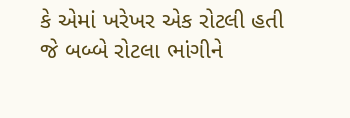કે એમાં ખરેખર એક રોટલી હતી જે બબ્બે રોટલા ભાંગીને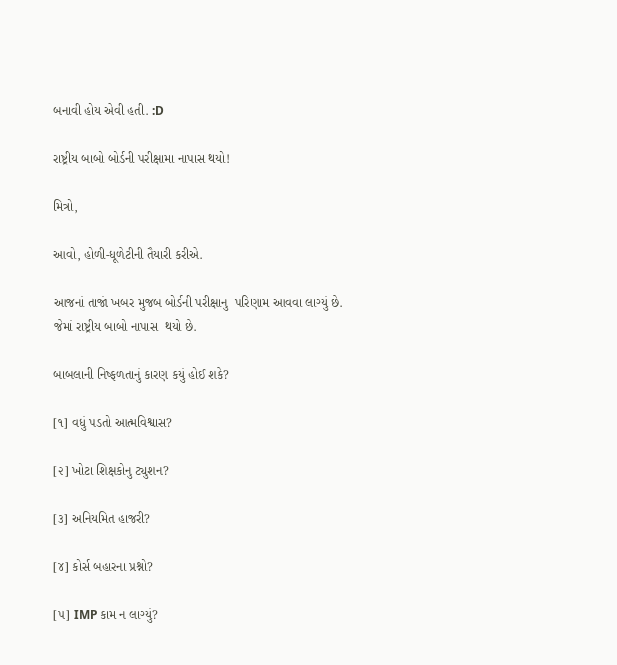બનાવી હોય એવી હતી. :D

રાષ્ટ્રીય બાબો બોર્ડની પરીક્ષામા નાપાસ થયો!

મિત્રો,

આવો, હોળી-ધૂળેટીની તૈયારી કરીએ.

આજનાં તાજાં ખબર મુજબ બોર્ડની પરીક્ષાનુ  પરિણામ આવવા લાગ્યું છે. જેમાં રાષ્ટ્રીય બાબો નાપાસ  થયો છે.

બાબલાની નિષ્ફળતાનું કારણ કયું હોઈ શકે?

[૧] વધું પડતો આત્મવિશ્વાસ?

[૨] ખોટા શિક્ષકોનુ ટ્યુશન?

[૩] અનિયમિત હાજરી?

[૪] કોર્સ બહારના પ્રશ્નો?

[૫] IMP કામ ન લાગ્યું?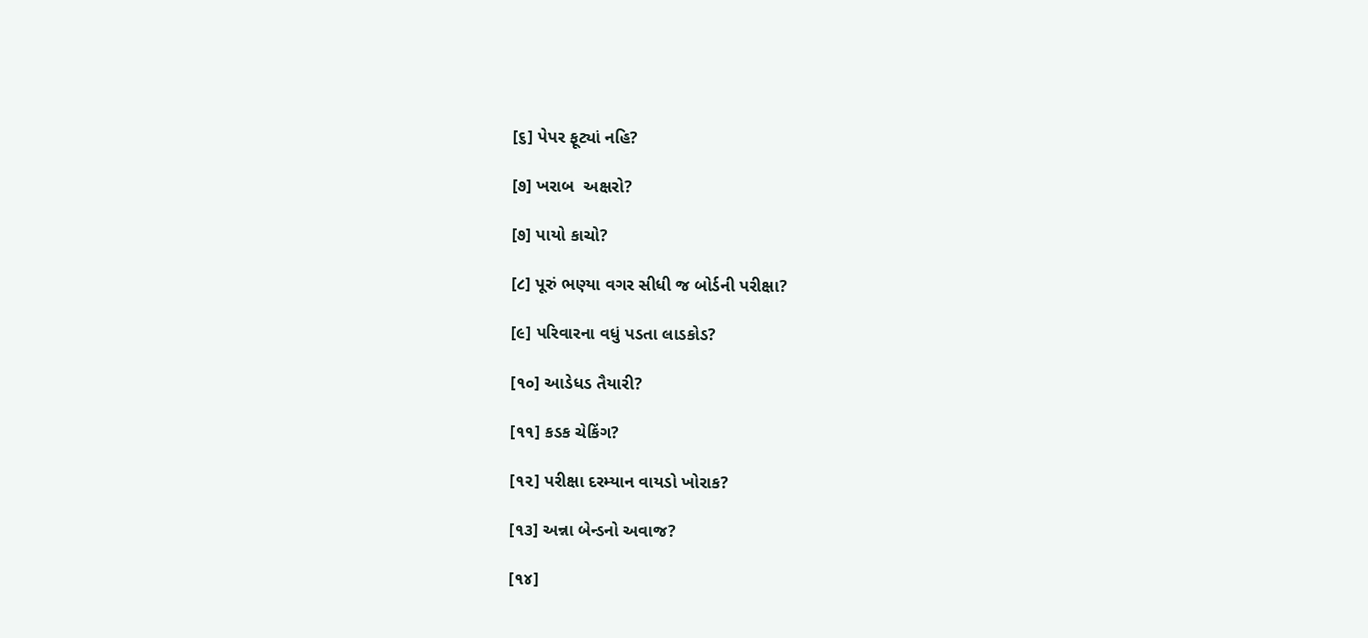[૬] પેપર ફૂટ્યાં નહિ?

[૭] ખરાબ  અક્ષરો?

[૭] પાયો કાચો?

[૮] પૂરું ભણ્યા વગર સીધી જ બોર્ડની પરીક્ષા?

[૯] પરિવારના વધું પડતા લાડકોડ?

[૧૦] આડેધડ તૈયારી?

[૧૧] કડક ચેકિંગ?

[૧૨] પરીક્ષા દરમ્યાન વાયડો ખોરાક?

[૧૩] અન્ના બેન્ડનો અવાજ?

[૧૪]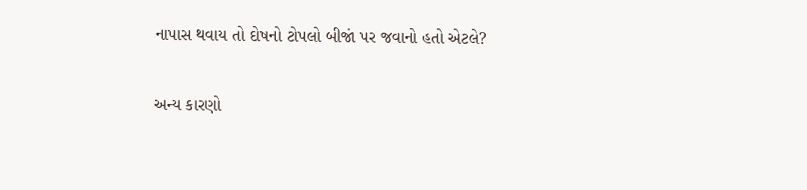નાપાસ થવાય તો દોષનો ટોપલો બીજાં પર જવાનો હતો એટલે?

અન્ય કારણો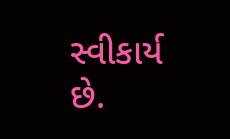સ્વીકાર્ય છે.